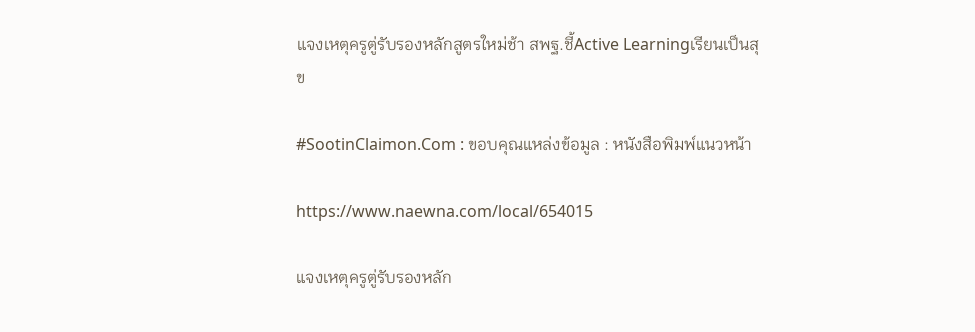แจงเหตุครูตู่รับรองหลักสูตรใหม่ช้า สพฐ.ชี้Active Learningเรียนเป็นสุข

#SootinClaimon.Com : ขอบคุณแหล่งข้อมูล : หนังสือพิมพ์แนวหน้า

https://www.naewna.com/local/654015

แจงเหตุครูตู่รับรองหลัก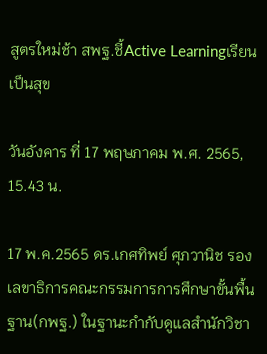สูตรใหม่ช้า สพฐ.ชี้Active Learningเรียนเป็นสุข

วันอังคาร ที่ 17 พฤษภาคม พ.ศ. 2565, 15.43 น.

17 พ.ค.2565 ดร.เกศทิพย์ ศุภวานิช รองเลขาธิการคณะกรรมการการศึกษาขั้นพื้นฐาน(กพฐ.) ในฐานะกำกับดูแลสำนักวิชา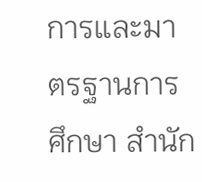การและมาตรฐานการศึกษา สำนัก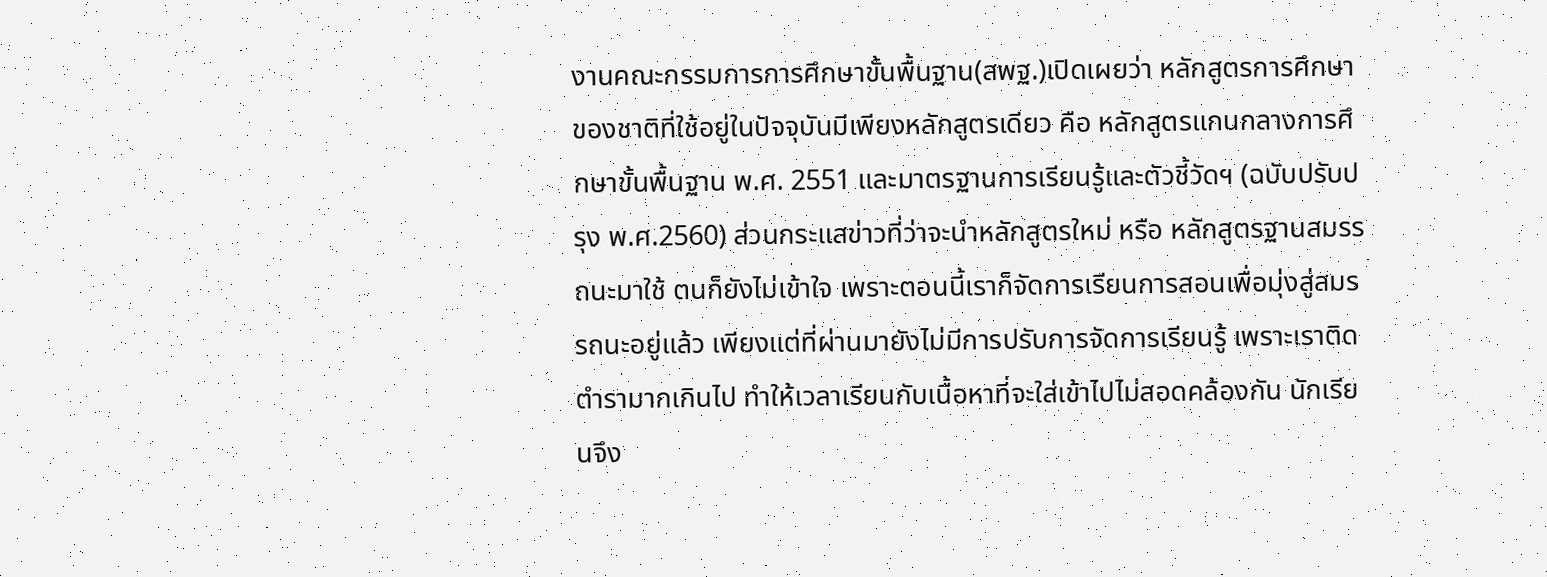งานคณะกรรมการการศึกษาขั้นพื้นฐาน(สพฐ.)เปิดเผยว่า หลักสูตรการศึกษาของชาติที่ใช้อยู่ในปัจจุบันมีเพียงหลักสูตรเดียว คือ หลักสูตรแกนกลางการศึกษาขั้นพื้นฐาน พ.ศ. 2551 และมาตรฐานการเรียนรู้และตัวชี้วัดฯ (ฉบับปรับปรุง พ.ศ.2560) ส่วนกระแสข่าวที่ว่าจะนำหลักสูตรใหม่ หรือ หลักสูตรฐานสมรรถนะมาใช้ ตนก็ยังไม่เข้าใจ เพราะตอนนี้เราก็จัดการเรียนการสอนเพื่อมุ่งสู่สมรรถนะอยู่แล้ว เพียงแต่ที่ผ่านมายังไม่มีการปรับการจัดการเรียนรู้ เพราะเราติดตำรามากเกินไป ทำให้เวลาเรียนกับเนื้อหาที่จะใส่เข้าไปไม่สอดคล้องกัน นักเรียนจึง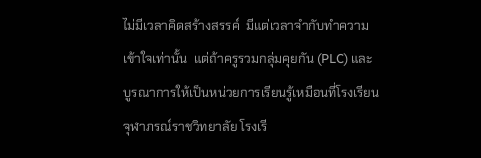ไม่มีเวลาคิดสร้างสรรค์  มีแต่เวลาจำกับทำความเข้าใจเท่านั้น  แต่ถ้าครูรวมกลุ่มคุยกัน (PLC) และบูรณาการให้เป็นหน่วยการเรียนรู้เหมือนที่โรงเรียนจุฬาภรณ์ราชวิทยาลัย โรงเรี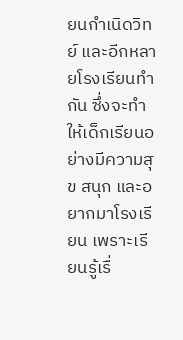ยนกำเนิดวิทย์ และอีกหลายโรงเรียนทำกัน ซึ่งจะทำให้เด็กเรียนอย่างมีความสุข สนุก และอยากมาโรงเรียน เพราะเรียนรู้เรื่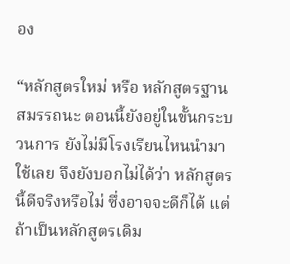อง

“หลักสูตรใหม่ หรือ หลักสูตรฐานสมรรถนะ ตอนนี้ยังอยู่ในขั้นกระบวนการ ยังไม่มีโรงเรียนไหนนำมาใช้เลย จึงยังบอกไม่ได้ว่า หลักสูตรนี้ดีจริงหรือไม่ ซึ่งอาจจะดีก็ได้ แต่ถ้าเป็นหลักสูตรเดิม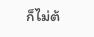ก็ไม่ต้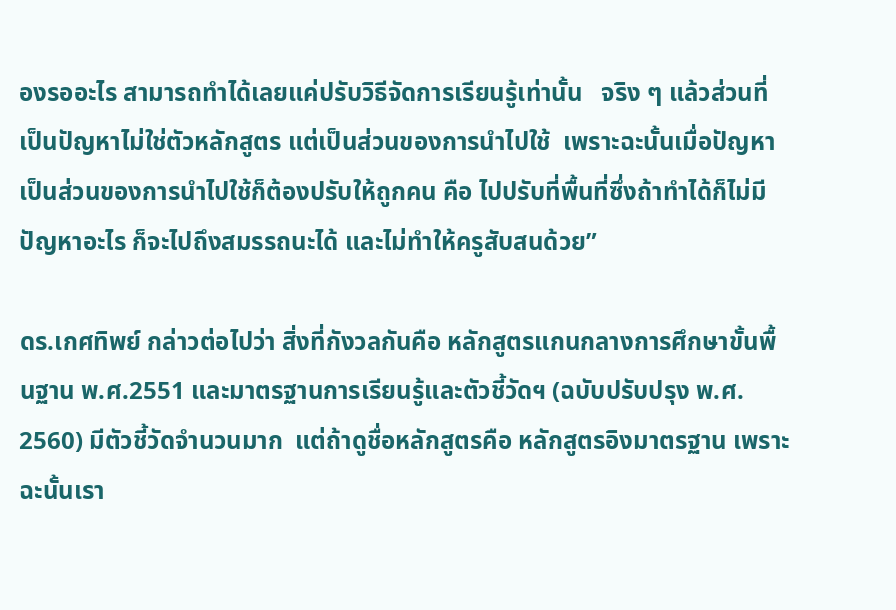องรออะไร สามารถทำได้เลยแค่ปรับวิธีจัดการเรียนรู้เท่านั้น   จริง ๆ แล้วส่วนที่เป็นปัญหาไม่ใช่ตัวหลักสูตร แต่เป็นส่วนของการนำไปใช้  เพราะฉะนั้นเมื่อปัญหาเป็นส่วนของการนำไปใช้ก็ต้องปรับให้ถูกคน คือ ไปปรับที่พื้นที่ซึ่งถ้าทำได้ก็ไม่มีปัญหาอะไร ก็จะไปถึงสมรรถนะได้ และไม่ทำให้ครูสับสนด้วย”

ดร.เกศทิพย์ กล่าวต่อไปว่า สิ่งที่กังวลกันคือ หลักสูตรแกนกลางการศึกษาขั้นพื้นฐาน พ.ศ.2551 และมาตรฐานการเรียนรู้และตัวชี้วัดฯ (ฉบับปรับปรุง พ.ศ. 2560) มีตัวชี้วัดจำนวนมาก  แต่ถ้าดูชื่อหลักสูตรคือ หลักสูตรอิงมาตรฐาน เพราะฉะนั้นเรา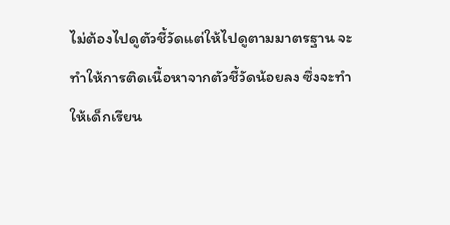ไม่ต้องไปดูตัวชี้วัดแต่ให้ไปดูตามมาตรฐาน จะทำให้การติดเนื้อหาจากตัวชี้วัดน้อยลง ซึ่งจะทำให้เด็กเรียน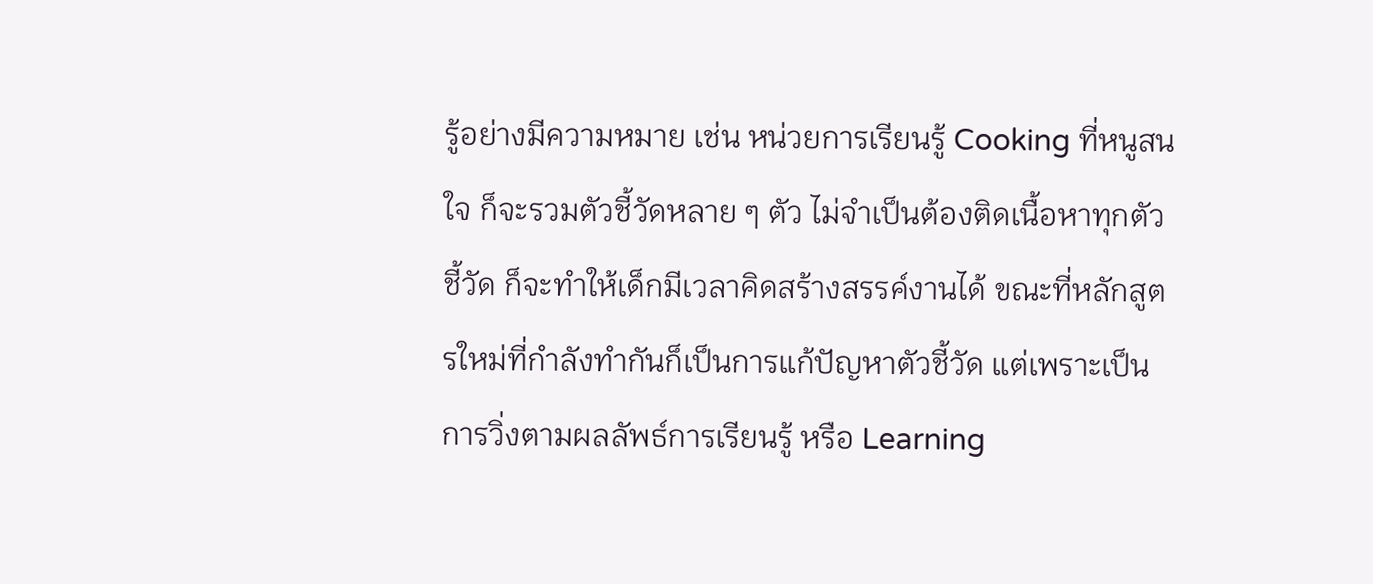รู้อย่างมีความหมาย เช่น หน่วยการเรียนรู้ Cooking ที่หนูสนใจ ก็จะรวมตัวชี้วัดหลาย ๆ ตัว ไม่จำเป็นต้องติดเนื้อหาทุกตัวชี้วัด ก็จะทำให้เด็กมีเวลาคิดสร้างสรรค์งานได้ ขณะที่หลักสูตรใหม่ที่กำลังทำกันก็เป็นการแก้ปัญหาตัวชี้วัด แต่เพราะเป็นการวิ่งตามผลลัพธ์การเรียนรู้ หรือ Learning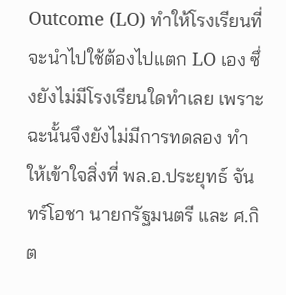Outcome (LO) ทำให้โรงเรียนที่จะนำไปใช้ต้องไปแตก LO เอง ซึ่งยังไม่มีโรงเรียนใดทำเลย เพราะฉะนั้นจึงยังไม่มีการทดลอง ทำให้เข้าใจสิ่งที่ พล.อ.ประยุทธ์ จันทร์โอชา นายกรัฐมนตรี และ ศ.กิต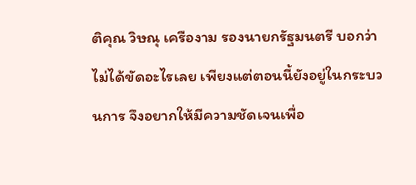ติคุณ วิษณุ เครืองาม รองนายกรัฐมนตรี บอกว่า ไม่ได้ขัดอะไรเลย เพียงแต่ตอนนี้ยังอยู่ในกระบวนการ จึงอยากให้มีความชัดเจนเพื่อ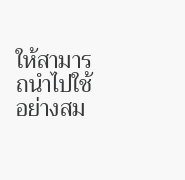ให้สามารถนำไปใช้อย่างสม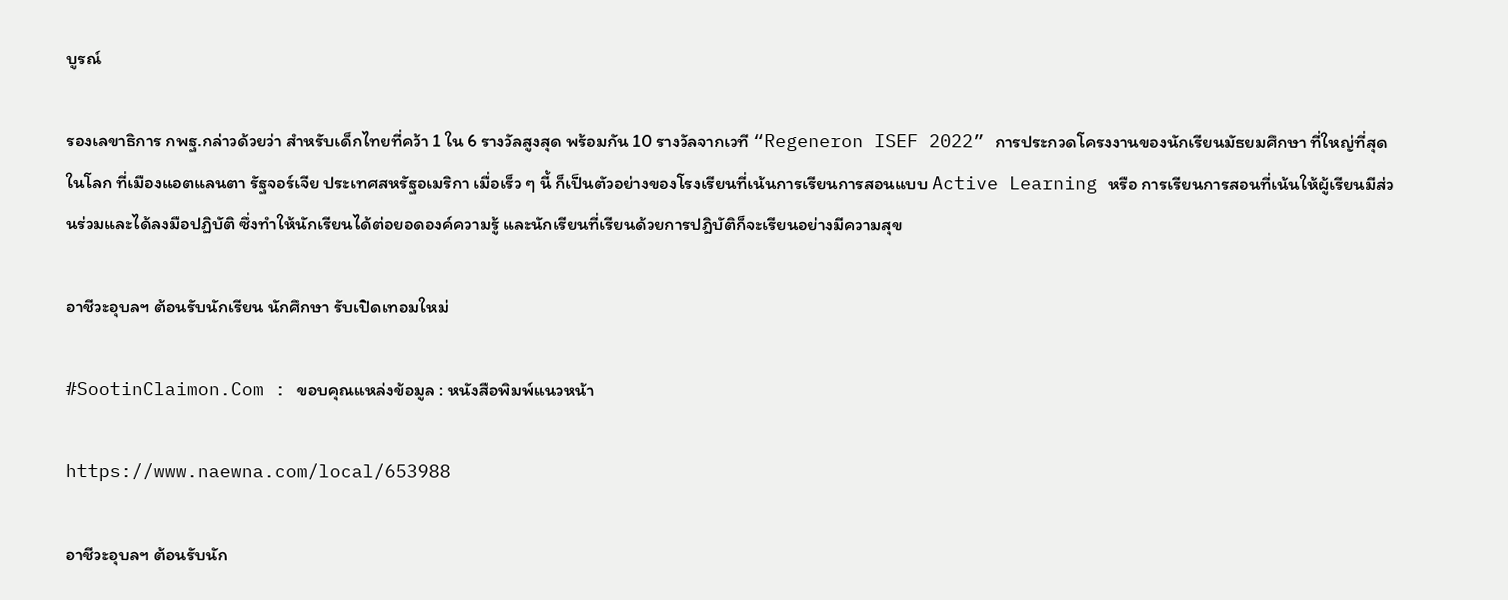บูรณ์

รองเลขาธิการ กพฐ.กล่าวด้วยว่า สำหรับเด็กไทยที่คว้า 1 ใน 6 รางวัลสูงสุด พร้อมกัน 10 รางวัลจากเวที “Regeneron ISEF 2022” การประกวดโครงงานของนักเรียนมัธยมศึกษา ที่ใหญ่ที่สุดในโลก ที่เมืองแอตแลนตา รัฐจอร์เจีย ประเทศสหรัฐอเมริกา เมื่อเร็ว ๆ นี้ ก็เป็นตัวอย่างของโรงเรียนที่เน้นการเรียนการสอนแบบ Active Learning หรือ การเรียนการสอนที่เน้นให้ผู้เรียนมีส่วนร่วมและได้ลงมือปฏิบัติ ซึ่งทำให้นักเรียนได้ต่อยอดองค์ความรู้ และนักเรียนที่เรียนด้วยการปฎิบัติก็จะเรียนอย่างมีความสุข

อาชีวะอุบลฯ ต้อนรับนักเรียน นักศึกษา รับเปิดเทอมใหม่

#SootinClaimon.Com : ขอบคุณแหล่งข้อมูล : หนังสือพิมพ์แนวหน้า

https://www.naewna.com/local/653988

อาชีวะอุบลฯ ต้อนรับนัก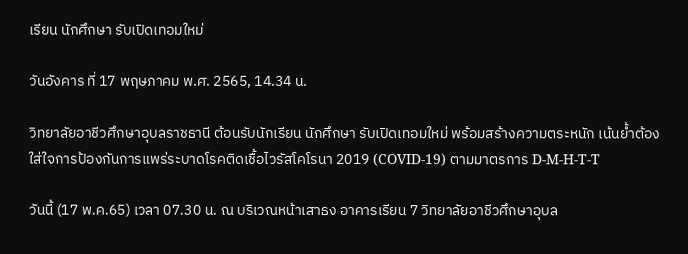เรียน นักศึกษา รับเปิดเทอมใหม่

วันอังคาร ที่ 17 พฤษภาคม พ.ศ. 2565, 14.34 น.

วิทยาลัยอาชีวศึกษาอุบลราชธานี ต้อนรับนักเรียน นักศึกษา รับเปิดเทอมใหม่ พร้อมสร้างความตระหนัก เน้นย้ำต้องใส่ใจการป้องกันการแพร่ระบาดโรคติดเชื้อไวรัสโคโรนา 2019 (COVID-19) ตามมาตรการ D-M-H-T-T

วันนี้ (17 พ.ค.65) เวลา 07.30 น. ณ บริเวณหน้าเสาธง อาคารเรียน 7 วิทยาลัยอาชีวศึกษาอุบล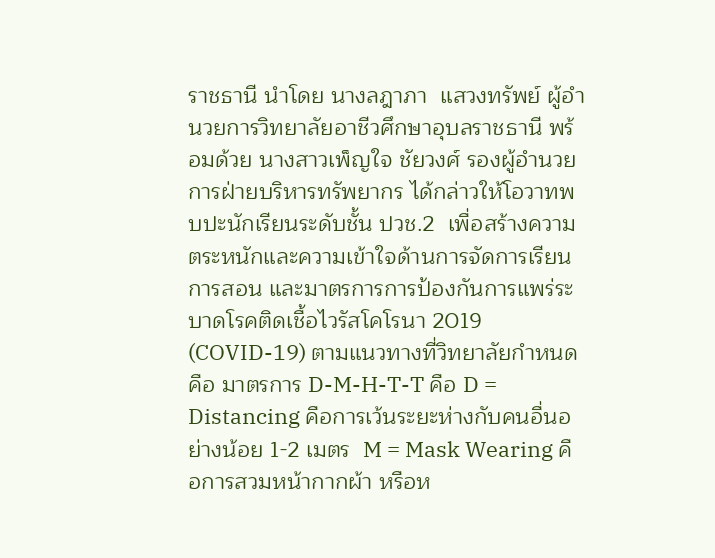ราชธานี นำโดย นางลฎาภา  แสวงทรัพย์ ผู้อำนวยการวิทยาลัยอาชีวศึกษาอุบลราชธานี พร้อมด้วย นางสาวเพ็ญใจ ชัยวงศ์ รองผู้อำนวยการฝ่ายบริหารทรัพยากร ได้กล่าวให้โอวาทพบปะนักเรียนระดับชั้น ปวช.2  เพื่อสร้างความตระหนักและความเข้าใจด้านการจัดการเรียนการสอน และมาตรการการป้องกันการแพร่ระบาดโรคติดเชื้อไวรัสโคโรนา 2019 (COVID-19) ตามแนวทางที่วิทยาลัยกำหนด คือ มาตรการ D-M-H-T-T คือ D = Distancing คือการเว้นระยะห่างกับคนอื่นอย่างน้อย 1-2 เมตร  M = Mask Wearing คือการสวมหน้ากากผ้า หรือห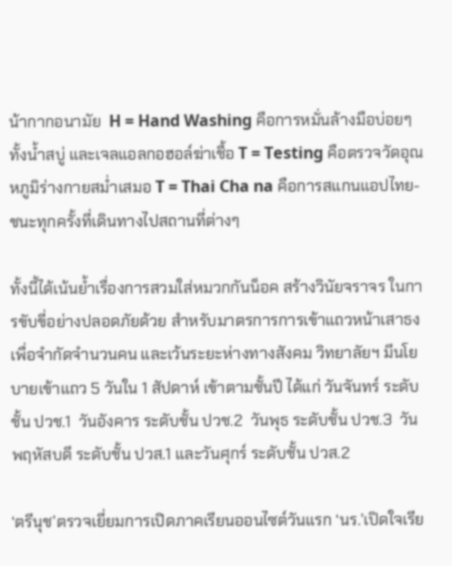น้ากากอนามัย  H = Hand Washing คือการหมั่นล้างมือบ่อยๆ ทั้งน้ำสบู่ และเจลแอลกอฮอล์ฆ่าเชื้อ T = Testing คือตรวจวัดอุณหภูมิร่างกายสม่ำเสมอ T = Thai Cha na คือการสแกนแอปไทย-ชนะทุกครั้งที่เดินทางไปสถานที่ต่างๆ

ทั้งนี้ได้เน้นย้ำเรื่องการสวมใส่หมวกกันน็อค สร้างวินัยจราจร ในการขับขี่อย่างปลอดภัยด้วย สำหรับมาตรการการเข้าแถวหน้าเสาธง เพื่อจำกัดจำนวนคน และเว้นระยะห่างทางสังคม วิทยาลัยฯ มีนโยบายเข้าแถว 5 วันใน 1 สัปดาห์ เข้าตามชั้นปี ได้แก่ วันจันทร์ ระดับชั้น ปวช.1  วันอังคาร ระดับชั้น ปวช.2  วันพุธ ระดับชั้น ปวช.3  วันพฤหัสบดี ระดับชั้น ปวส.1 และวันศุกร์ ระดับชั้น ปวส.2

‘ตรีนุช’ตรวจเยี่ยมการเปิดภาคเรียนออนไซต์วันแรก ‘นร.’เปิดใจเรีย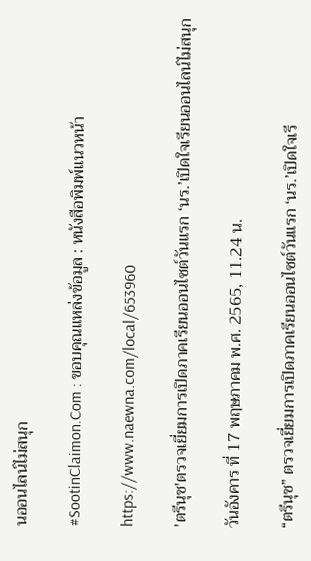นออนไลน์ไม่สนุก

#SootinClaimon.Com : ขอบคุณแหล่งข้อมูล : หนังสือพิมพ์แนวหน้า

https://www.naewna.com/local/653960

'ตรีนุช'ตรวจเยี่ยมการเปิดภาคเรียนออนไซต์วันแรก ‘นร.’เปิดใจเรียนออนไลน์ไม่สนุก

วันอังคาร ที่ 17 พฤษภาคม พ.ศ. 2565, 11.24 น.

“ตรีนุช” ตรวจเยี่ยมการเปิดภาคเรียนออนไซต์วันแรก ‘นร.’เปิดใจเรี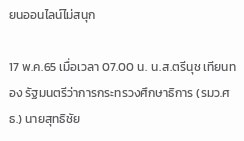ยนออนไลน์ไม่สนุก

17 พ.ค.65 เมื่อเวลา 07.00 น. น.ส.ตรีนุช เทียนทอง รัฐมนตรีว่าการกระทรวงศึกษาธิการ (รมว.ศธ.) นายสุทธิชัย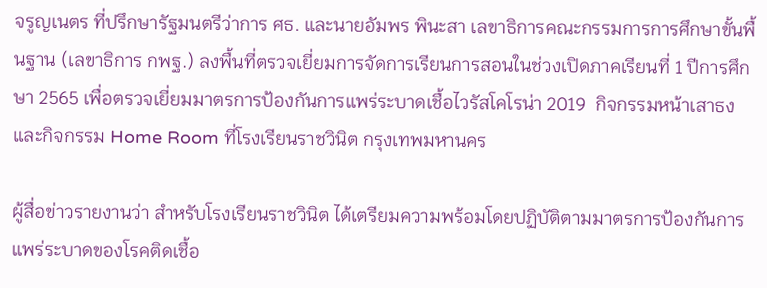จรูญเนตร ที่ปรึกษารัฐมนตรีว่าการ ศธ. และนายอัมพร พินะสา เลขาธิการคณะกรรมการการศึกษาขั้นพื้นฐาน (เลขาธิการ กพฐ.) ลงพื้นที่ตรวจเยี่ยมการจัดการเรียนการสอนในช่วงเปิดภาคเรียนที่ 1 ปีการศึกษา 2565 เพื่อตรวจเยี่ยมมาตรการป้องกันการแพร่ระบาดเชื้อไวรัสโคโรน่า 2019  กิจกรรมหน้าเสาธง และกิจกรรม Home Room ที่โรงเรียนราชวินิต กรุงเทพมหานคร

ผู้สื่อข่าวรายงานว่า สำหรับโรงเรียนราชวินิต ได้เตรียมความพร้อมโดยปฏิบัติตามมาตรการป้องกันการแพร่ระบาดของโรคติดเชื้อ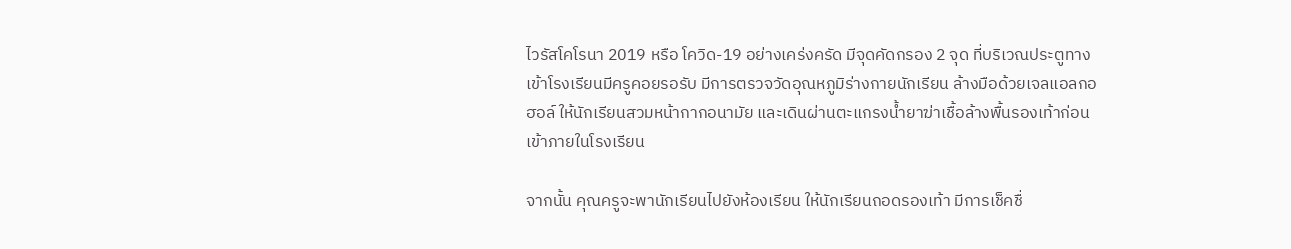ไวรัสโคโรนา 2019 หรือ โควิด-19 อย่างเคร่งครัด มีจุดคัดกรอง 2 จุด ที่บริเวณประตูทางเข้าโรงเรียนมีครูคอยรอรับ มีการตรวจวัดอุณหภูมิร่างกายนักเรียน ล้างมือด้วยเจลแอลกอฮอล์ ให้นักเรียนสวมหน้ากากอนามัย และเดินผ่านตะแกรงน้ำยาฆ่าเชื้อล้างพื้นรองเท้าก่อนเข้าภายในโรงเรียน

จากนั้น คุณครูจะพานักเรียนไปยังห้องเรียน ให้นักเรียนถอดรองเท้า มีการเช็คชื่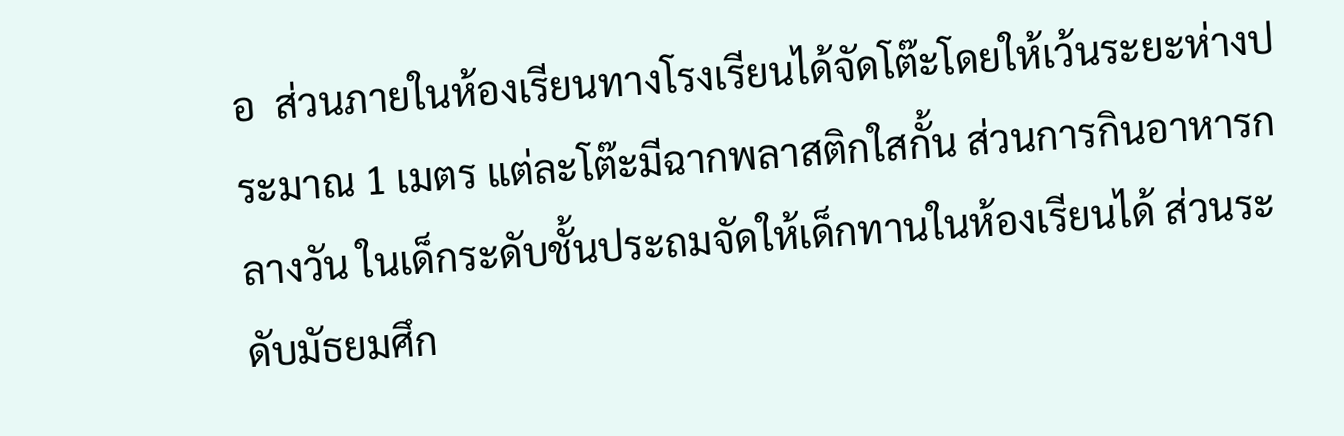อ  ส่วนภายในห้องเรียนทางโรงเรียนได้จัดโต๊ะโดยให้เว้นระยะห่างประมาณ 1 เมตร แต่ละโต๊ะมีฉากพลาสติกใสกั้น ส่วนการกินอาหารกลางวัน ในเด็กระดับชั้นประถมจัดให้เด็กทานในห้องเรียนได้ ส่วนระดับมัธยมศึก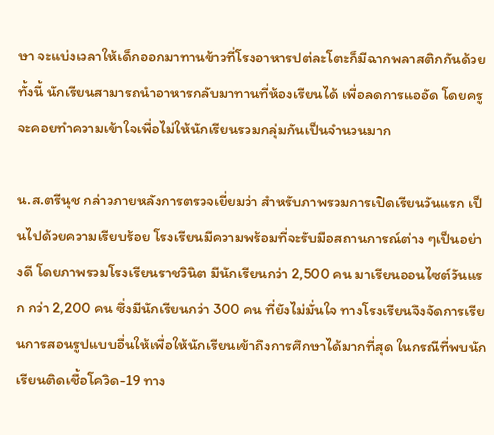ษา จะแบ่งเวลาให้เด็กออกมาทานข้าวที่โรงอาหารปต่ละโตะก็มีฉากพลาสติกกันด้วย ทั้งนี้ นักเรียนสามารถนำอาหารกลับมาทานที่ห้องเรียนได้ เพื่อลดการแออัด โดยครูจะคอยทำความเข้าใจเพื่อไม่ให้นักเรียนรวมกลุ่มกันเป็นจำนวนมาก

น.ส.ตรีนุช กล่าวภายหลังการตรวจเยี่ยมว่า สำหรับภาพรวมการเปิดเรียนวันแรก เป็นไปด้วยความเรียบร้อย โรงเรียนมีความพร้อมที่จะรับมือสถานการณ์ต่าง ๆเป็นอย่างดี โดยภาพรวมโรงเรียนราชวินิต มีนักเรียนกว่า 2,500 คน มาเรียนออนไซต์วันแรก กว่า 2,200 คน ซึ่งมีนักเรียนกว่า 300 คน ที่ยังไม่มั่นใจ ทางโรงเรียนจึงจัดการเรียนการสอนรูปแบบอื่นให้เพื่อให้นักเรียนเข้าถึงการศึกษาได้มากที่สุด ในกรณีที่พบนักเรียนติดเชื้อโควิด-19 ทาง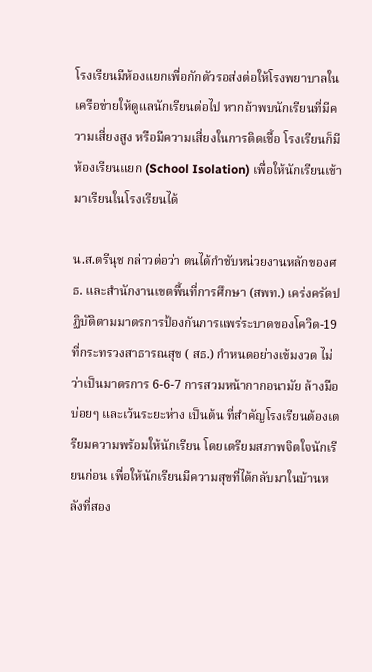โรงเรียนมีห้องแยกเพื่อกักตัวรอส่งต่อให้โรงพยาบาลในเครือข่ายให้ดูแลนักเรียนต่อไป หากถ้าพบนักเรียนที่มีความเสี่ยงสูง หรือมีความเสี่ยงในการติดเชื้อ โรงเรียนก็มีห้องเรียนแยก (School Isolation) เพื่อให้นักเรียนเข้ามาเรียนในโรงเรียนได้

น.ส.ตรีนุช กล่าวต่อว่า ตนได้กำชับหน่วยงานหลักของศธ. และสำนักงานเขตพื้นที่การศึกษา (สพท.) เคร่งครัดปฏิบัติตามมาตรการป้องกันการแพร่ระบาดของโควิด-19 ที่กระทรวงสาธารณสุข ( สธ.) กำหนดอย่างเข้มงวด ไม่ว่าเป็นมาตรการ 6-6-7 การสวมหน้ากากอนามัย ล้างมือบ่อยๆ และเว้นระยะห่าง เป็นต้น ที่สำคัญโรงเรียนต้องเตรียมความพร้อมให้นักเรียน โดยเตรียมสภาพจิตใจนักเรียนก่อน เพื่อให้นักเรียนมีความสุขที่ได้กลับมาในบ้านหลังที่สอง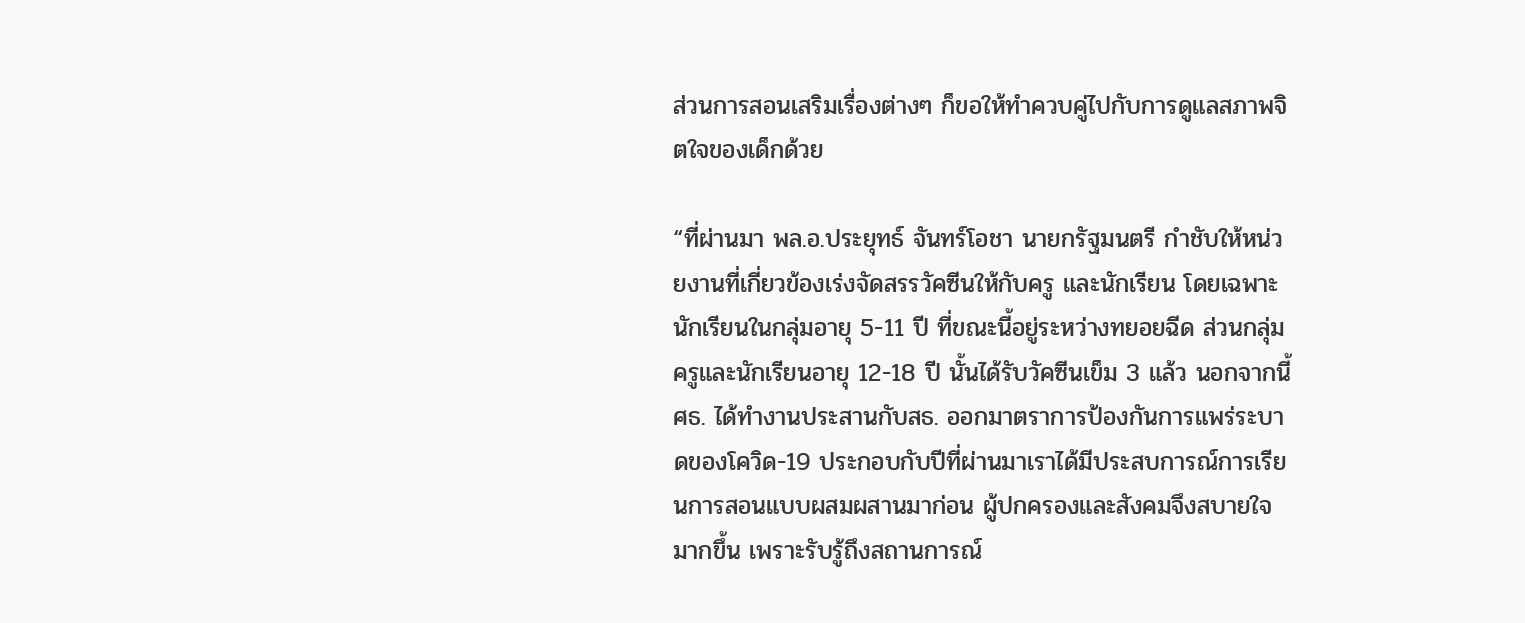ส่วนการสอนเสริมเรื่องต่างๆ ก็ขอให้ทำควบคู่ไปกับการดูแลสภาพจิตใจของเด็กด้วย

“ที่ผ่านมา พล.อ.ประยุทธ์ จันทร์โอชา นายกรัฐมนตรี กำชับให้หน่วยงานที่เกี่ยวข้องเร่งจัดสรรวัคซีนให้กับครู และนักเรียน โดยเฉพาะนักเรียนในกลุ่มอายุ 5-11 ปี ที่ขณะนี้อยู่ระหว่างทยอยฉีด ส่วนกลุ่มครูและนักเรียนอายุ 12-18 ปี นั้นได้รับวัคซีนเข็ม 3 แล้ว นอกจากนี้ ศธ. ได้ทำงานประสานกับสธ. ออกมาตราการป้องกันการแพร่ระบาดของโควิด-19 ประกอบกับปีที่ผ่านมาเราได้มีประสบการณ์การเรียนการสอนแบบผสมผสานมาก่อน ผู้ปกครองและสังคมจึงสบายใจมากขึ้น เพราะรับรู้ถึงสถานการณ์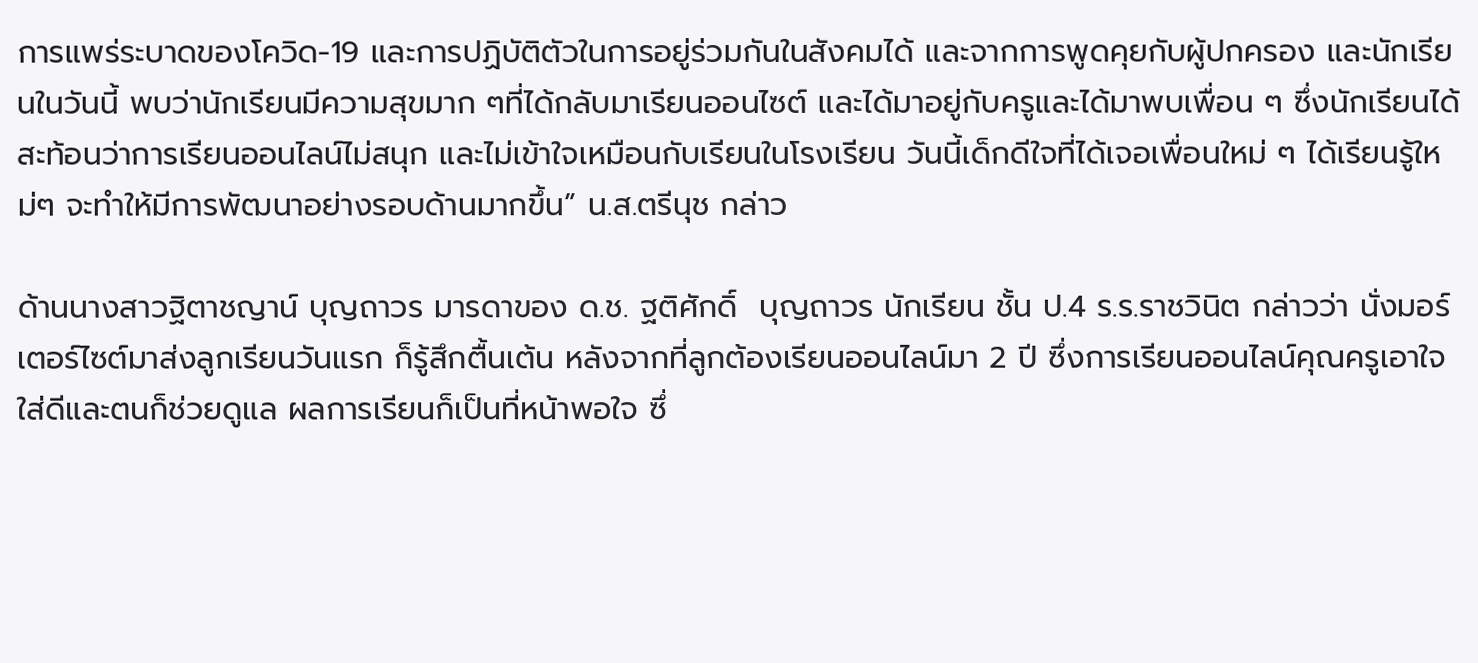การแพร่ระบาดของโควิด-19 และการปฏิบัติตัวในการอยู่ร่วมกันในสังคมได้ และจากการพูดคุยกับผู้ปกครอง และนักเรียนในวันนี้ พบว่านักเรียนมีความสุขมาก ๆที่ได้กลับมาเรียนออนไซต์ และได้มาอยู่กับครูและได้มาพบเพื่อน ๆ ซึ่งนักเรียนได้สะท้อนว่าการเรียนออนไลน์ไม่สนุก และไม่เข้าใจเหมือนกับเรียนในโรงเรียน วันนี้เด็กดีใจที่ได้เจอเพื่อนใหม่ ๆ ได้เรียนรู้ใหม่ๆ จะทำให้มีการพัฒนาอย่างรอบด้านมากขึ้น” น.ส.ตรีนุช กล่าว

ด้านนางสาวฐิตาชญาน์ บุญถาวร มารดาของ ด.ช. ฐติศักดิ์  บุญถาวร นักเรียน ชั้น ป.4 ร.ร.ราชวินิต กล่าวว่า นั่งมอร์เตอร์ไซต์มาส่งลูกเรียนวันแรก ก็รู้สึกตื้นเต้น หลังจากที่ลูกต้องเรียนออนไลน์มา 2 ปี ซึ่งการเรียนออนไลน์คุณครูเอาใจใส่ดีและตนก็ช่วยดูแล ผลการเรียนก็เป็นที่หน้าพอใจ ซึ่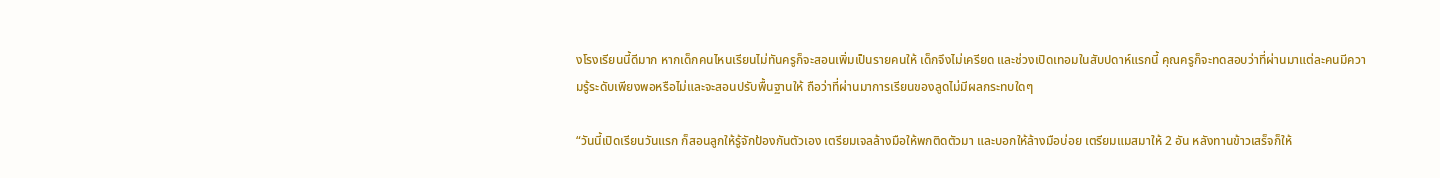งโรงเรียนนี้ดีมาก หากเด็กคนไหนเรียนไม่ทันครูก็จะสอนเพิ่มเป็นรายคนให้ เด็กจึงไม่เครียด และช่วงเปิดเทอมในสับปดาห์แรกนี้ คุณครูก็จะทดสอบว่าที่ผ่านมาแต่ละคนมีความรู้ระดับเพียงพอหรือไม่และจะสอนปรับพื้นฐานให้ ถือว่าที่ผ่านมาการเรียนของลูดไม่มีผลกระทบใดๆ

“วันนี้เปิดเรียนวันแรก ก็สอนลูกให้รู้จักป้องกันตัวเอง เตรียมเจลล้างมือให้พกติดตัวมา และบอกให้ล้างมือบ่อย เตรียมแมสมาให้ 2 อัน หลังทานข้าวเสร็จก็ให้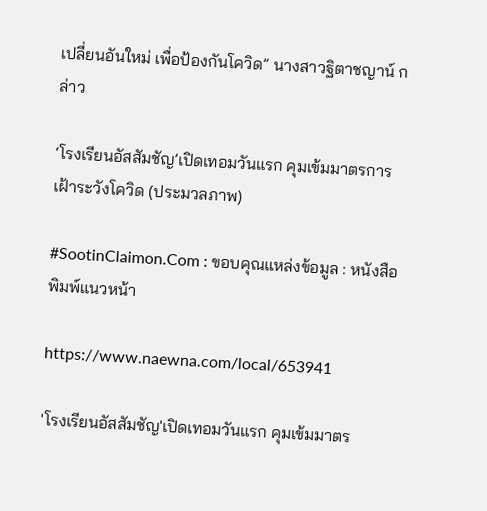เปลี่ยนอันใหม่ เพื่อป้องกันโควิด” นางสาวฐิตาชญาน์ กล่าว

‘โรงเรียนอัสสัมชัญ’เปิดเทอมวันแรก คุมเข้มมาตรการเฝ้าระวังโควิด (ประมวลภาพ)

#SootinClaimon.Com : ขอบคุณแหล่งข้อมูล : หนังสือพิมพ์แนวหน้า

https://www.naewna.com/local/653941

'โรงเรียนอัสสัมชัญ'เปิดเทอมวันแรก คุมเข้มมาตร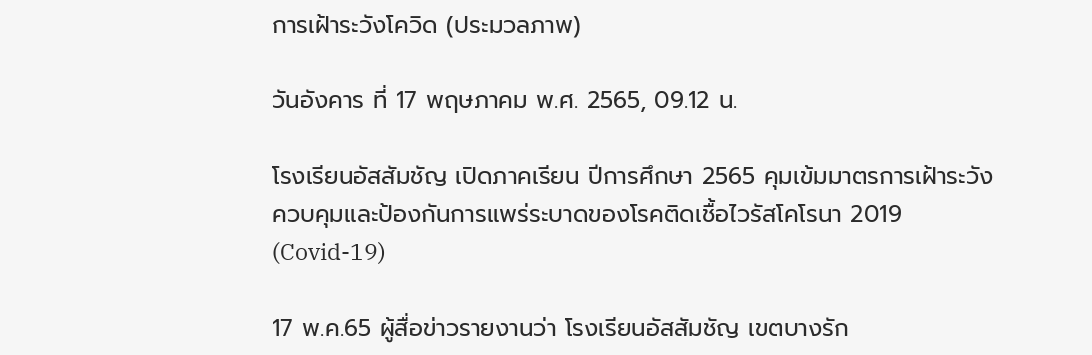การเฝ้าระวังโควิด (ประมวลภาพ)

วันอังคาร ที่ 17 พฤษภาคม พ.ศ. 2565, 09.12 น.

โรงเรียนอัสสัมชัญ เปิดภาคเรียน ปีการศึกษา 2565 คุมเข้มมาตรการเฝ้าระวัง ควบคุมและป้องกันการแพร่ระบาดของโรคติดเชื้อไวรัสโคโรนา 2019 (Covid-19)

17 พ.ค.65 ผู้สื่อข่าวรายงานว่า โรงเรียนอัสสัมชัญ เขตบางรัก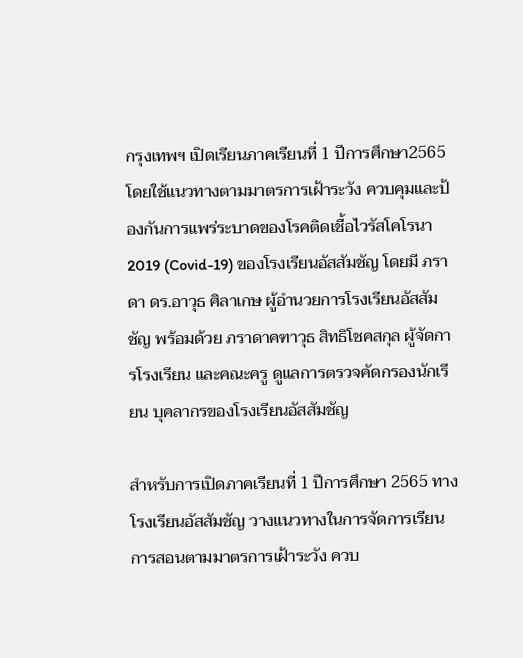กรุงเทพฯ เปิดเรียนภาคเรียนที่ 1 ปีการศึกษา2565 โดยใช้แนวทางตามมาตรการเฝ้าระวัง ควบคุมและป้องกันการแพร่ระบาดของโรคติดเชื้อไวรัสโคโรนา 2019 (Covid-19) ของโรงเรียนอัสสัมชัญ โดยมี ภราดา ดร.อาวุธ ศิลาเกษ ผู้อำนวยการโรงเรียนอัสสัมชัญ พร้อมด้วย ภราดาคฑาวุธ สิทธิโชคสกุล ผู้จัดการโรงเรียน และคณะครู ดูแลการตรวจคัดกรองนักเรียน บุคลากรของโรงเรียนอัสสัมชัญ

สำหรับการเปิดภาคเรียนที่ 1 ปีการศึกษา 2565 ทางโรงเรียนอัสสัมชัญ วางแนวทางในการจัดการเรียนการสอนตามมาตรการเฝ้าระวัง ควบ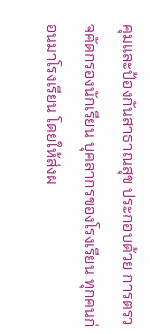คุมและป้องกันสาธาณสุข ประกอบด้วย การตรวจคัดกรองนักเรียน บุคลากรของโรงเรียน ทุกคนก่อนมาโรงเรียน โดยให้ส่งผ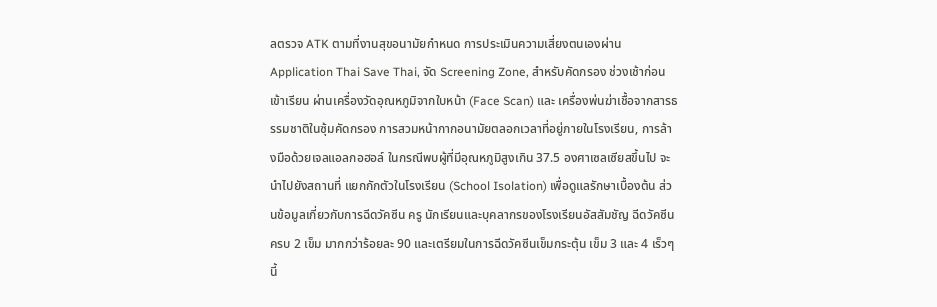ลตรวจ ATK ตามที่งานสุขอนามัยกำหนด การประเมินความเสี่ยงตนเองผ่าน Application Thai Save Thai, จัด Screening Zone, สำหรับคัดกรอง ช่วงเช้าก่อนเข้าเรียน ผ่านเครื่องวัดอุณหภูมิจากใบหน้า (Face Scan) และ เครื่องพ่นฆ่าเชื้อจากสารธรรมชาติในซุ้มคัดกรอง การสวมหน้ากากอนามัยตลอกเวลาที่อยู่ภายในโรงเรียน, การล้างมือด้วยเจลแอลกอฮอล์ ในกรณีพบผู้ที่มีอุณหภูมิสูงเกิน 37.5 องศาเซลเซียสขึ้นไป จะนำไปยังสถานที่ แยกกักตัวในโรงเรียน (School Isolation) เพื่อดูแลรักษาเบื้องต้น ส่วนข้อมูลเกี่ยวกับการฉีดวัคซีน ครู นักเรียนและบุคลากรของโรงเรียนอัสสัมชัญ ฉีดวัคซีนครบ 2 เข็ม มากกว่าร้อยละ 90 และเตรียมในการฉีดวัคซีนเข็มกระตุ้น เข็ม 3 และ 4 เร็วๆ นี้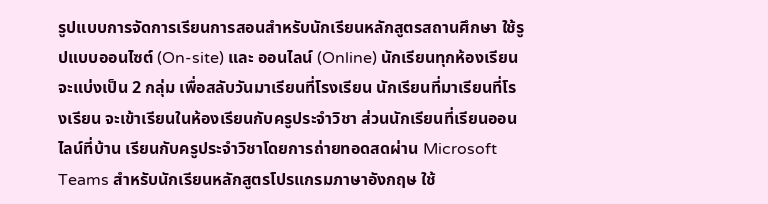รูปแบบการจัดการเรียนการสอนสำหรับนักเรียนหลักสูตรสถานศึกษา ใช้รูปแบบออนไซต์ (On-site) และ ออนไลน์ (Online) นักเรียนทุกห้องเรียนจะแบ่งเป็น 2 กลุ่ม เพื่อสลับวันมาเรียนที่โรงเรียน นักเรียนที่มาเรียนที่โรงเรียน จะเข้าเรียนในห้องเรียนกับครูประจำวิชา ส่วนนักเรียนที่เรียนออนไลน์ที่บ้าน เรียนกับครูประจำวิชาโดยการถ่ายทอดสดผ่าน Microsoft Teams สำหรับนักเรียนหลักสูตรโปรแกรมภาษาอังกฤษ ใช้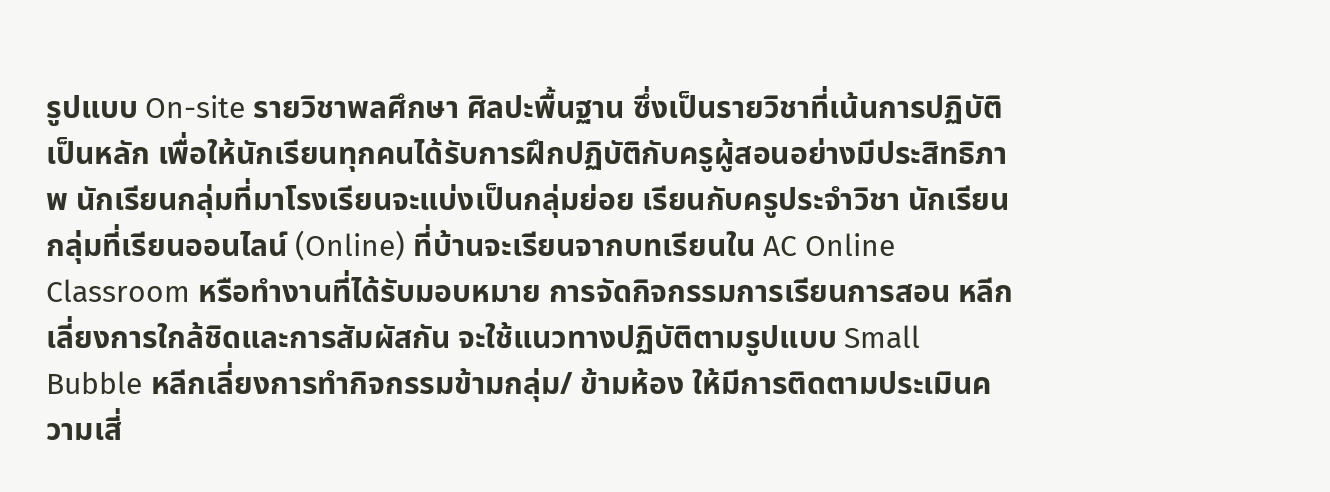รูปแบบ On-site รายวิชาพลศึกษา ศิลปะพื้นฐาน ซึ่งเป็นรายวิชาที่เน้นการปฏิบัติเป็นหลัก เพื่อให้นักเรียนทุกคนได้รับการฝึกปฏิบัติกับครูผู้สอนอย่างมีประสิทธิภาพ นักเรียนกลุ่มที่มาโรงเรียนจะแบ่งเป็นกลุ่มย่อย เรียนกับครูประจำวิชา นักเรียนกลุ่มที่เรียนออนไลน์ (Online) ที่บ้านจะเรียนจากบทเรียนใน AC Online Classroom หรือทำงานที่ได้รับมอบหมาย การจัดกิจกรรมการเรียนการสอน หลีกเลี่ยงการใกล้ชิดและการสัมผัสกัน จะใช้แนวทางปฏิบัติตามรูปแบบ Small Bubble หลีกเลี่ยงการทำกิจกรรมข้ามกลุ่ม/ ข้ามห้อง ให้มีการติดตามประเมินความเสี่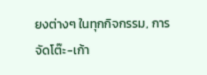ยงต่างๆ ในทุกกิจกรรม, การจัดโต๊ะ-เก้า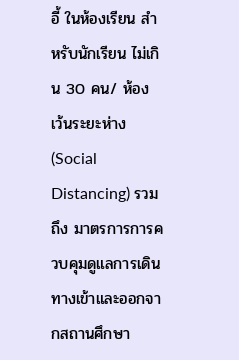อี้ ในห้องเรียน สำหรับนักเรียน ไม่เกิน 30 คน/ ห้อง เว้นระยะห่าง (Social Distancing) รวมถึง มาตรการการควบคุมดูแลการเดินทางเข้าและออกจากสถานศึกษา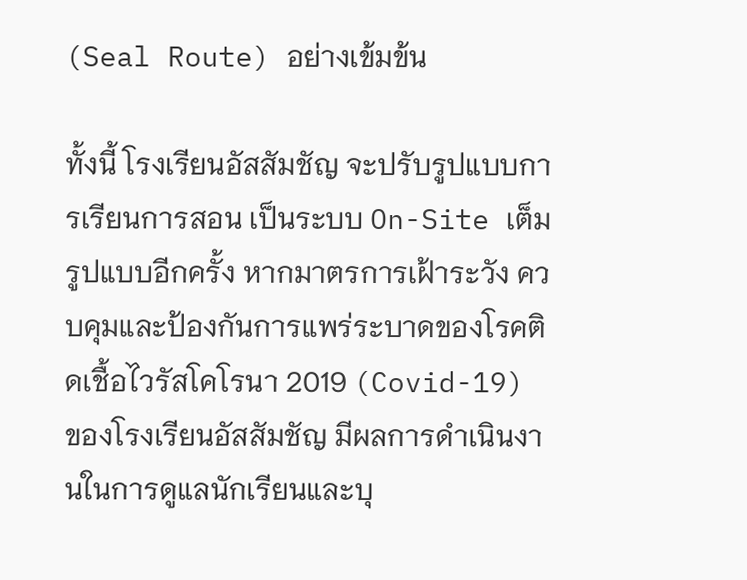(Seal Route) อย่างเข้มข้น

ทั้งนี้ โรงเรียนอัสสัมชัญ จะปรับรูปแบบการเรียนการสอน เป็นระบบ On-Site เต็มรูปแบบอีกครั้ง หากมาตรการเฝ้าระวัง ควบคุมและป้องกันการแพร่ระบาดของโรคติดเชื้อไวรัสโคโรนา 2019 (Covid-19) ของโรงเรียนอัสสัมชัญ มีผลการดำเนินงานในการดูแลนักเรียนและบุ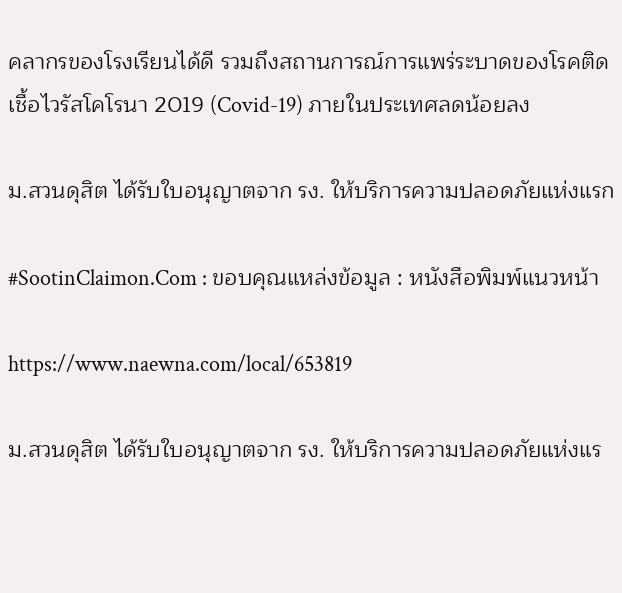คลากรของโรงเรียนได้ดี รวมถึงสถานการณ์การแพร่ระบาดของโรคติดเชื้อไวรัสโคโรนา 2019 (Covid-19) ภายในประเทศลดน้อยลง

ม.สวนดุสิต ได้รับใบอนุญาตจาก รง. ให้บริการความปลอดภัยแห่งแรก

#SootinClaimon.Com : ขอบคุณแหล่งข้อมูล : หนังสือพิมพ์แนวหน้า

https://www.naewna.com/local/653819

ม.สวนดุสิต ได้รับใบอนุญาตจาก รง. ให้บริการความปลอดภัยแห่งแร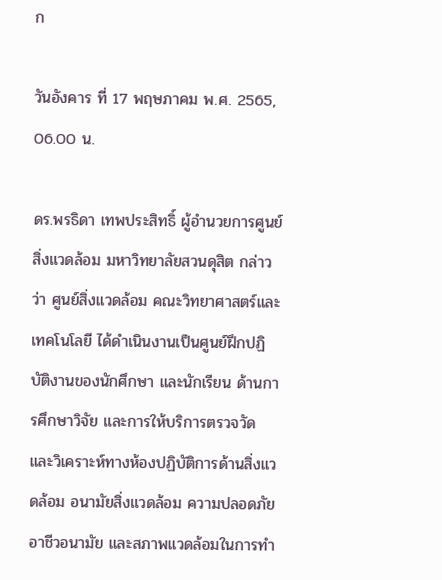ก

วันอังคาร ที่ 17 พฤษภาคม พ.ศ. 2565, 06.00 น.

ดร.พรธิดา เทพประสิทธิ์ ผู้อำนวยการศูนย์สิ่งแวดล้อม มหาวิทยาลัยสวนดุสิต กล่าวว่า ศูนย์สิ่งแวดล้อม คณะวิทยาศาสตร์และเทคโนโลยี ได้ดำเนินงานเป็นศูนย์ฝึกปฏิบัติงานของนักศึกษา และนักเรียน ด้านการศึกษาวิจัย และการให้บริการตรวจวัด และวิเคราะห์ทางห้องปฏิบัติการด้านสิ่งแวดล้อม อนามัยสิ่งแวดล้อม ความปลอดภัย อาชีวอนามัย และสภาพแวดล้อมในการทำ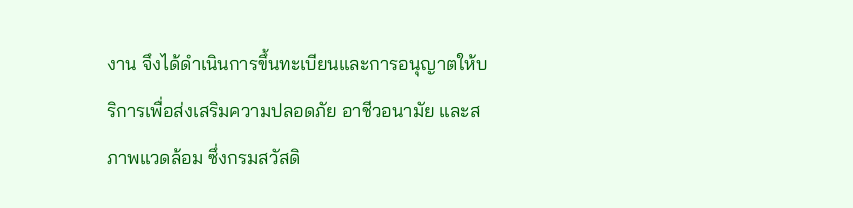งาน จึงได้ดำเนินการขึ้นทะเบียนและการอนุญาตให้บริการเพื่อส่งเสริมความปลอดภัย อาชีวอนามัย และสภาพแวดล้อม ซึ่งกรมสวัสดิ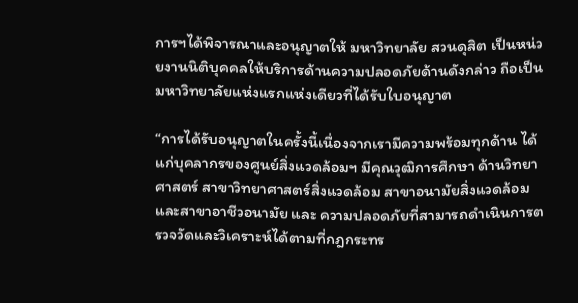การฯได้พิจารณาและอนุญาตให้ มหาวิทยาลัย สวนดุสิต เป็นหน่วยงานนิติบุคคลให้บริการด้านความปลอดภัยด้านดังกล่าว ถือเป็นมหาวิทยาลัยแห่งแรกแห่งเดียวที่ได้รับใบอนุญาต

“การได้รับอนุญาตในครั้งนี้เนื่องจากเรามีความพร้อมทุกด้าน ได้แก่บุคลากรของศูนย์สิ่งแวดล้อมฯ มีคุณวุฒิการศึกษา ด้านวิทยาศาสตร์ สาขาวิทยาศาสตร์สิ่งแวดล้อม สาขาอนามัยสิ่งแวดล้อม และสาขาอาชีวอนามัย และ ความปลอดภัยที่สามารถดำเนินการตรวจวัดและวิเคราะห์ได้ตามที่กฎกระทร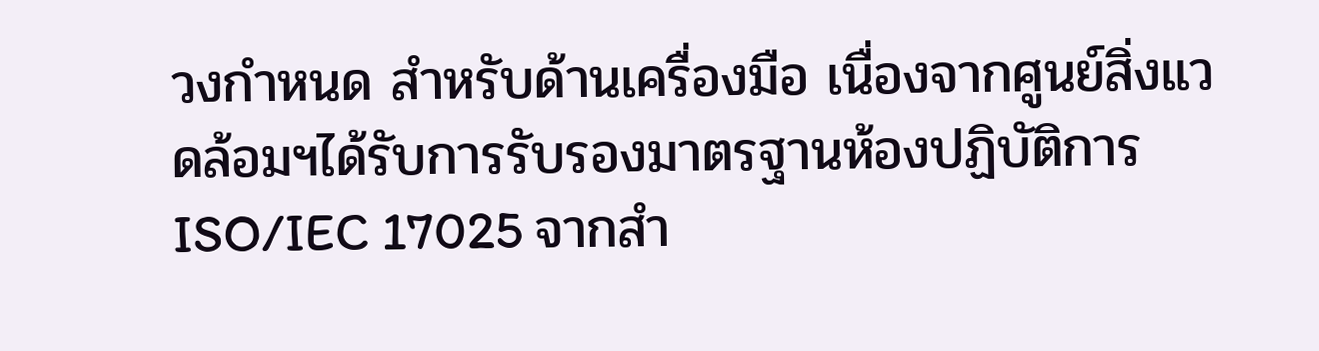วงกำหนด สำหรับด้านเครื่องมือ เนื่องจากศูนย์สิ่งแวดล้อมฯได้รับการรับรองมาตรฐานห้องปฏิบัติการISO/IEC 17025 จากสำ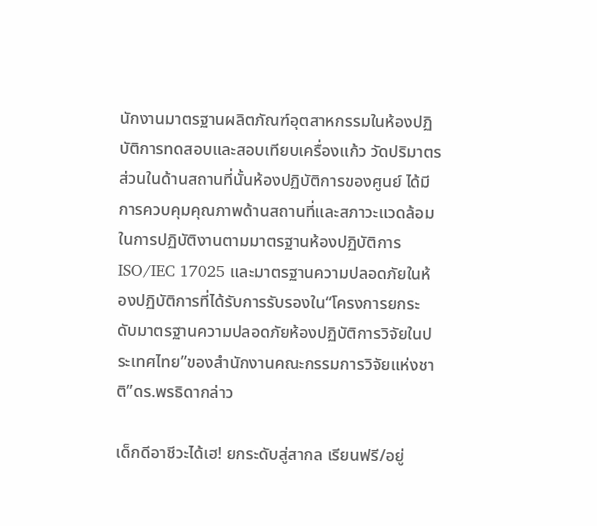นักงานมาตรฐานผลิตภัณฑ์อุตสาหกรรมในห้องปฏิบัติการทดสอบและสอบเทียบเครื่องแก้ว วัดปริมาตร ส่วนในด้านสถานที่นั้นห้องปฏิบัติการของศูนย์ ได้มีการควบคุมคุณภาพด้านสถานที่และสภาวะแวดล้อมในการปฏิบัติงานตามมาตรฐานห้องปฏิบัติการ ISO/IEC 17025 และมาตรฐานความปลอดภัยในห้องปฏิบัติการที่ได้รับการรับรองใน“โครงการยกระดับมาตรฐานความปลอดภัยห้องปฏิบัติการวิจัยในประเทศไทย”ของสำนักงานคณะกรรมการวิจัยแห่งชาติ”ดร.พรธิดากล่าว

เด็กดีอาชีวะได้เฮ! ยกระดับสู่สากล เรียนฟรี/อยู่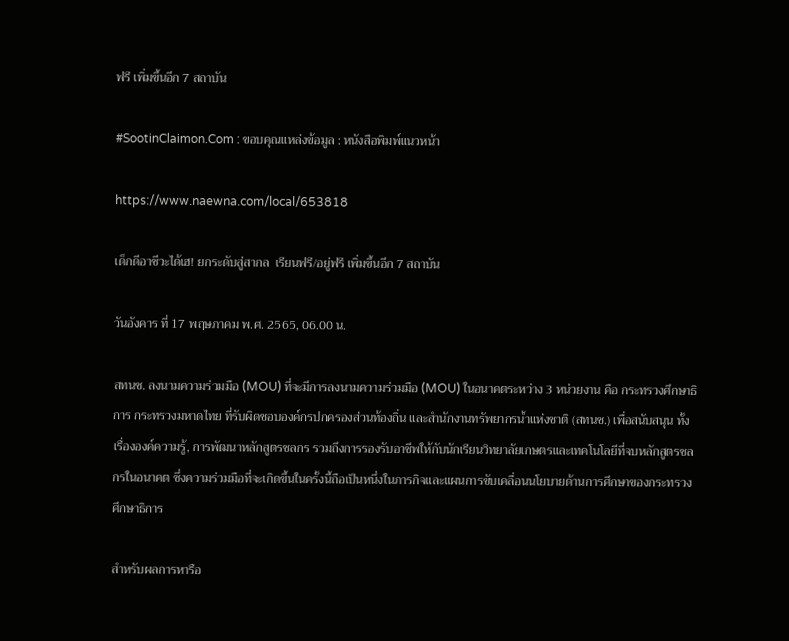ฟรี เพิ่มขึ้นอีก 7 สถาบัน

#SootinClaimon.Com : ขอบคุณแหล่งข้อมูล : หนังสือพิมพ์แนวหน้า

https://www.naewna.com/local/653818

เด็กดีอาชีวะได้เฮ! ยกระดับสู่สากล  เรียนฟรี/อยู่ฟรี เพิ่มขึ้นอีก 7 สถาบัน

วันอังคาร ที่ 17 พฤษภาคม พ.ศ. 2565, 06.00 น.

สทนช. ลงนามความร่วมมือ (MOU) ที่จะมีการลงนามความร่วมมือ (MOU) ในอนาคตระหว่าง 3 หน่วยงาน คือ กระทรวงศึกษาธิการ กระทรวงมหาดไทย ที่รับผิดชอบองค์กรปกครองส่วนท้องถิ่น และสำนักงานทรัพยากรน้ำแห่งชาติ (สทนช.) เพื่อสนับสนุน ทั้งเรื่ององค์ความรู้, การพัฒนาหลักสูตรชลกร รวมถึงการรองรับอาชีพให้กับนักเรียนวิทยาลัยเกษตรและเทคโนโลยีที่จบหลักสูตรชลกรในอนาคต ซึ่งความร่วมมือที่จะเกิดขึ้นในครั้งนี้ถือเป็นหนึ่งในภารกิจและแผนการขับเคลื่อนนโยบายด้านการศึกษาของกระทรวงศึกษาธิการ

สำหรับผลการหารือ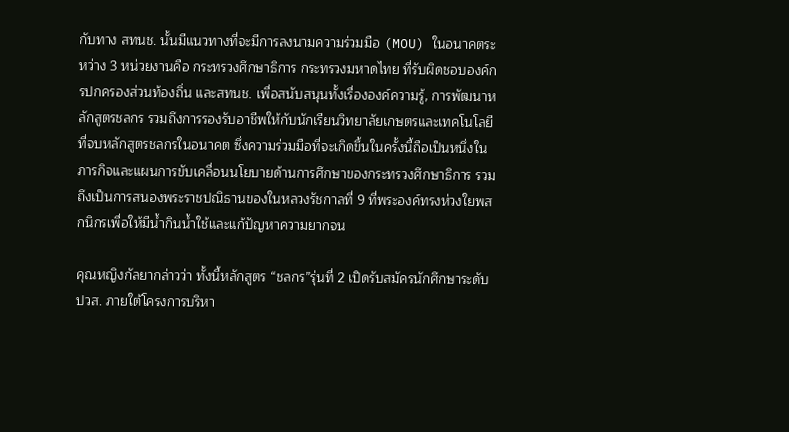กับทาง สทนช. นั้นมีแนวทางที่จะมีการลงนามความร่วมมือ (MOU) ในอนาคตระหว่าง 3 หน่วยงานคือ กระทรวงศึกษาธิการ กระทรวงมหาดไทย ที่รับผิดชอบองค์กรปกครองส่วนท้องถิ่น และสทนช. เพื่อสนับสนุนทั้งเรื่ององค์ความรู้, การพัฒนาหลักสูตรชลกร รวมถึงการรองรับอาชีพให้กับนักเรียนวิทยาลัยเกษตรและเทคโนโลยีที่จบหลักสูตรชลกรในอนาคต ซึ่งความร่วมมือที่จะเกิดขึ้นในครั้งนี้ถือเป็นหนึ่งในภารกิจและแผนการขับเคลื่อนนโยบายด้านการศึกษาของกระทรวงศึกษาธิการ รวมถึงเป็นการสนองพระราชปณิธานของในหลวงรัชกาลที่ 9 ที่พระองค์ทรงห่วงใยพสกนิกรเพื่อให้มีน้ำกินน้ำใช้และแก้ปัญหาความยากจน

คุณหญิงกัลยากล่าวว่า ทั้งนี้หลักสูตร “ชลกร”รุ่นที่ 2 เปิดรับสมัครนักศึกษาระดับ ปวส. ภายใต้โครงการบริหา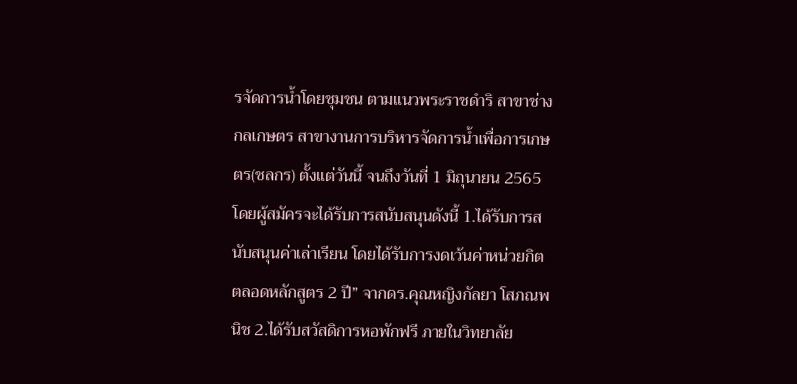รจัดการน้ำโดยชุมชน ตามแนวพระราชดำริ สาขาช่างกลเกษตร สาขางานการบริหารจัดการน้ำเพื่อการเกษตร(ชลกร) ตั้งแต่วันนี้ จนถึงวันที่ 1 มิถุนายน 2565 โดยผู้สมัครจะได้รับการสนับสนุนดังนี้ 1.ได้รับการสนับสนุนค่าเล่าเรียน โดยได้รับการงดเว้นค่าหน่วยกิตตลอดหลักสูตร 2 ปี” จากดร.คุณหญิงกัลยา โสภณพนิช 2.ได้รับสวัสดิการหอพักฟรี ภายในวิทยาลัย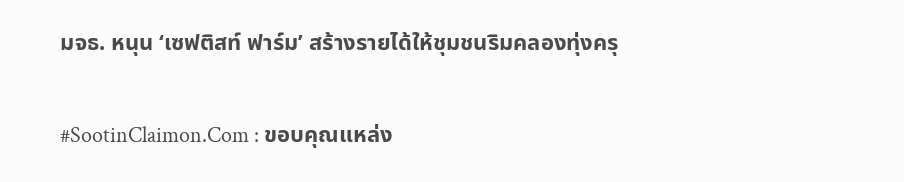มจธ. หนุน ‘เซฟติสท์ ฟาร์ม’ สร้างรายได้ให้ชุมชนริมคลองทุ่งครุ

#SootinClaimon.Com : ขอบคุณแหล่ง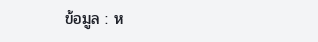ข้อมูล : ห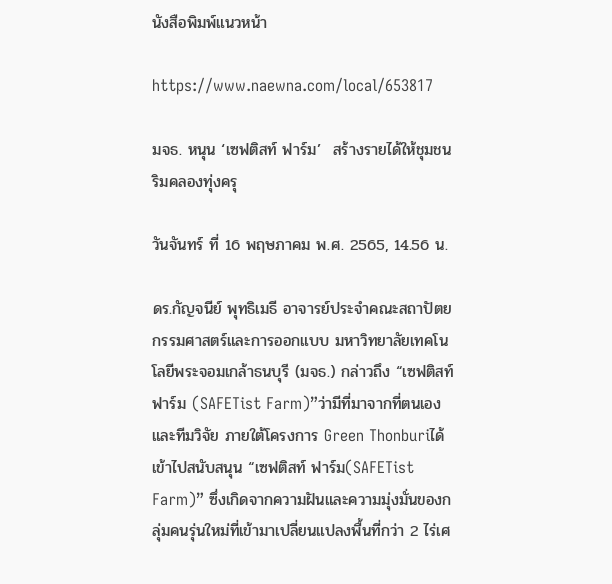นังสือพิมพ์แนวหน้า

https://www.naewna.com/local/653817

มจธ. หนุน ‘เซฟติสท์ ฟาร์ม’  สร้างรายได้ให้ชุมชนริมคลองทุ่งครุ

วันจันทร์ ที่ 16 พฤษภาคม พ.ศ. 2565, 14.56 น.

ดร.กัญจนีย์ พุทธิเมธี อาจารย์ประจำคณะสถาปัตยกรรมศาสตร์และการออกแบบ มหาวิทยาลัยเทคโนโลยีพระจอมเกล้าธนบุรี (มจธ.) กล่าวถึง “เซฟติสท์ ฟาร์ม (SAFETist Farm)”ว่ามีที่มาจากที่ตนเองและทีมวิจัย ภายใต้โครงการ Green Thonburiได้เข้าไปสนับสนุน “เซฟติสท์ ฟาร์ม(SAFETist Farm)” ซึ่งเกิดจากความฝันและความมุ่งมั่นของกลุ่มคนรุ่นใหม่ที่เข้ามาเปลี่ยนแปลงพื้นที่กว่า 2 ไร่เศ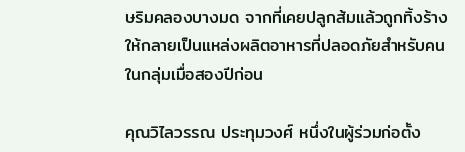ษริมคลองบางมด จากที่เคยปลูกส้มแล้วถูกทิ้งร้าง ให้กลายเป็นแหล่งผลิตอาหารที่ปลอดภัยสำหรับคนในกลุ่มเมื่อสองปีก่อน

คุณวิไลวรรณ ประทุมวงศ์ หนึ่งในผู้ร่วมก่อตั้ง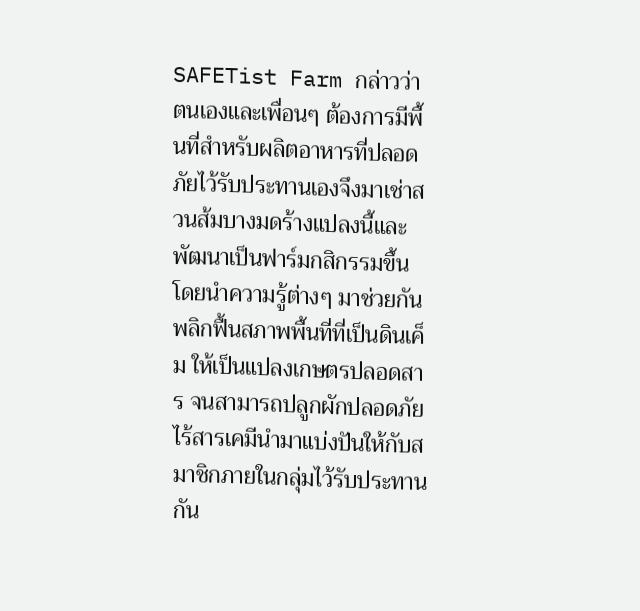SAFETist Farm กล่าวว่า ตนเองและเพื่อนๆ ต้องการมีพื้นที่สำหรับผลิตอาหารที่ปลอดภัยไว้รับประทานเองจึงมาเช่าสวนส้มบางมดร้างแปลงนี้และพัฒนาเป็นฟาร์มกสิกรรมขึ้น โดยนำความรู้ต่างๆ มาช่วยกันพลิกฟื้นสภาพพื้นที่ที่เป็นดินเค็ม ให้เป็นแปลงเกษตรปลอดสาร จนสามารถปลูกผักปลอดภัยไร้สารเคมีนำมาแบ่งปันให้กับสมาชิกภายในกลุ่มไว้รับประทานกัน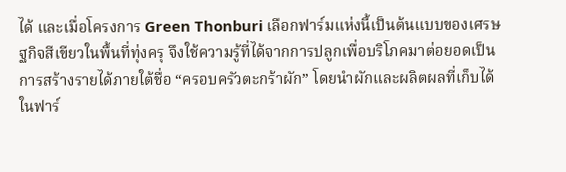ได้ และเมื่อโครงการ Green Thonburi เลือกฟาร์มแห่งนี้เป็นต้นแบบของเศรษฐกิจสีเขียวในพื้นที่ทุ่งครุ จึงใช้ความรู้ที่ได้จากการปลูกเพื่อบริโภคมาต่อยอดเป็นการสร้างรายได้ภายใต้ชื่อ “ครอบครัวตะกร้าผัก” โดยนำผักและผลิตผลที่เก็บได้ในฟาร์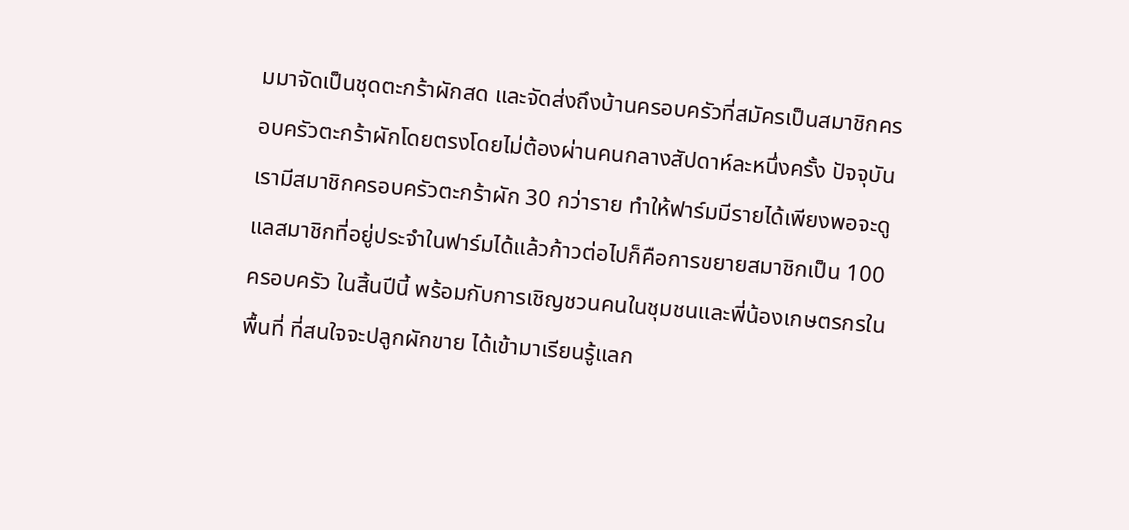มมาจัดเป็นชุดตะกร้าผักสด และจัดส่งถึงบ้านครอบครัวที่สมัครเป็นสมาชิกครอบครัวตะกร้าผักโดยตรงโดยไม่ต้องผ่านคนกลางสัปดาห์ละหนึ่งครั้ง ปัจจุบันเรามีสมาชิกครอบครัวตะกร้าผัก 30 กว่าราย ทำให้ฟาร์มมีรายได้เพียงพอจะดูแลสมาชิกที่อยู่ประจำในฟาร์มได้แล้วก้าวต่อไปก็คือการขยายสมาชิกเป็น 100 ครอบครัว ในสิ้นปีนี้ พร้อมกับการเชิญชวนคนในชุมชนและพี่น้องเกษตรกรในพื้นที่ ที่สนใจจะปลูกผักขาย ได้เข้ามาเรียนรู้แลก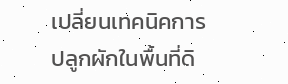เปลี่ยนเทคนิคการปลูกผักในพื้นที่ดิ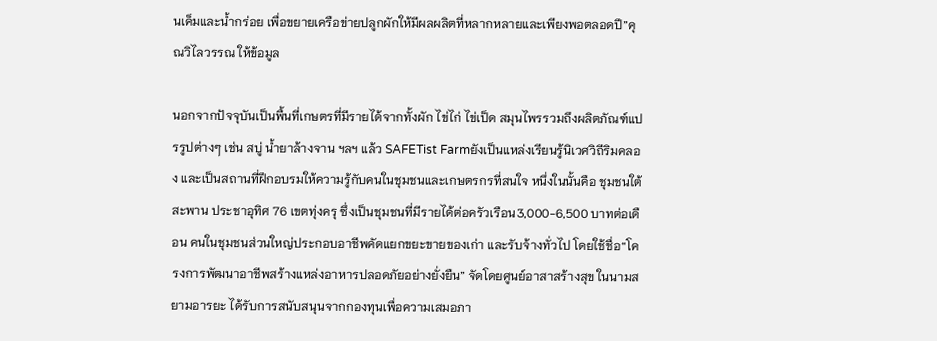นเค็มและน้ำกร่อย เพื่อขยายเครือข่ายปลูกผักให้มีผลผลิตที่หลากหลายและเพียงพอตลอดปี”คุณวิไลวรรณ ให้ข้อมูล

นอกจากปัจจุบันเป็นพื้นที่เกษตรที่มีรายได้จากทั้งผัก ไข่ไก่ ไข่เป็ด สมุนไพรรวมถึงผลิตภัณฑ์แปรรูปต่างๆ เช่น สบู่ น้ำยาล้างจาน ฯลฯ แล้ว SAFETist Farmยังเป็นแหล่งเรียนรู้นิเวศวิถีริมคลอง และเป็นสถานที่ฝึกอบรมให้ความรู้กับคนในชุมชนและเกษตรกรที่สนใจ หนึ่งในนั้นคือ ชุมชนใต้สะพาน ประชาอุทิศ 76 เขตทุ่งครุ ซึ่งเป็นชุมชนที่มีรายได้ต่อครัวเรือน3,000-6,500 บาทต่อเดือน คนในชุมชนส่วนใหญ่ประกอบอาชีพคัดแยกขยะขายของเก่า และรับจ้างทั่วไป โดยใช้ชื่อ“โครงการพัฒนาอาชีพสร้างแหล่งอาหารปลอดภัยอย่างยั่งยืน” จัดโดยศูนย์อาสาสร้างสุข ในนามสยามอารยะ ได้รับการสนับสนุนจากกองทุนเพื่อความเสมอภา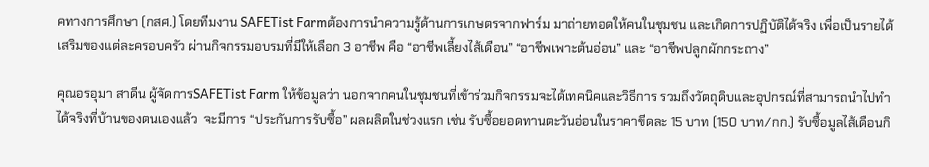คทางการศึกษา (กสศ.) โดยทีมงาน SAFETist Farmต้องการนำความรู้ด้านการเกษตรจากฟาร์ม มาถ่ายทอดให้คนในชุมชน และเกิดการปฏิบัติได้จริง เพื่อเป็นรายได้เสริมของแต่ละครอบครัว ผ่านกิจกรรมอบรมที่มีให้เลือก 3 อาชีพ คือ “อาชีพเลี้ยงไส้เดือน” “อาชีพเพาะต้นอ่อน” และ “อาชีพปลูกผักกระถาง”

คุณอรอุมา สาดีน ผู้จัดการSAFETist Farm ให้ข้อมูลว่า นอกจากคนในชุมชนที่เข้าร่วมกิจกรรมจะได้เทคนิคและวิธีการ รวมถึงวัตถุดิบและอุปกรณ์ที่สามารถนำไปทำได้จริงที่บ้านของตนเองแล้ว  จะมีการ “ประกันการรับซื้อ” ผลผลิตในช่วงแรก เช่น รับซื้อยอดทานตะวันอ่อนในราคาขีดละ 15 บาท (150 บาท/กก.) รับซื้อมูลไส้เดือนกิ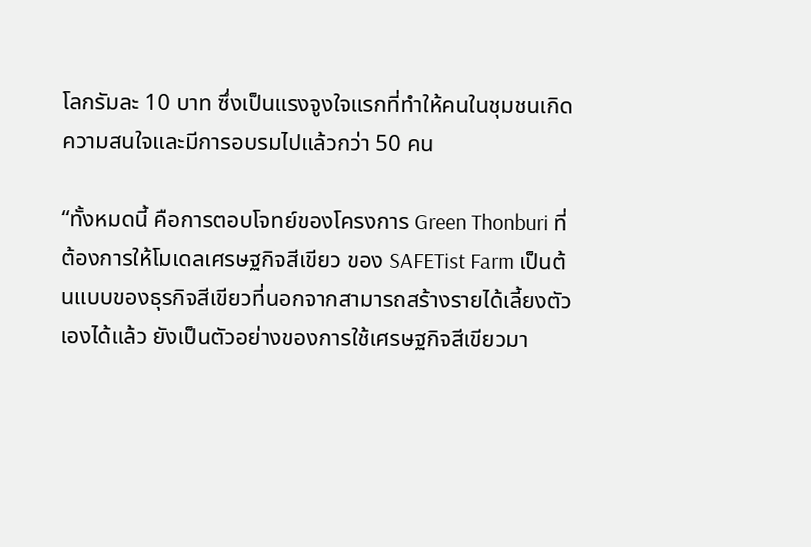โลกรัมละ 10 บาท ซึ่งเป็นแรงจูงใจแรกที่ทำให้คนในชุมชนเกิดความสนใจและมีการอบรมไปแล้วกว่า 50 คน

“ทั้งหมดนี้ คือการตอบโจทย์ของโครงการ Green Thonburi ที่ต้องการให้โมเดลเศรษฐกิจสีเขียว ของ SAFETist Farm เป็นต้นแบบของธุรกิจสีเขียวที่นอกจากสามารถสร้างรายได้เลี้ยงตัวเองได้แล้ว ยังเป็นตัวอย่างของการใช้เศรษฐกิจสีเขียวมา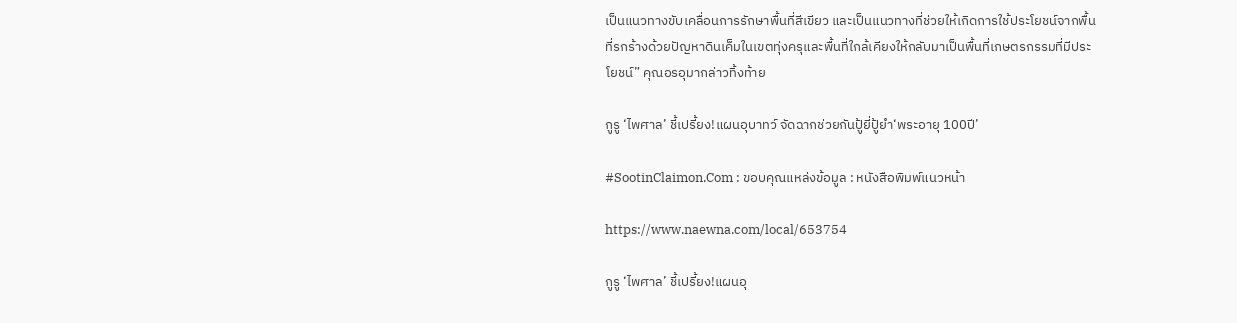เป็นแนวทางขับเคลื่อนการรักษาพื้นที่สีเขียว และเป็นแนวทางที่ช่วยให้เกิดการใช้ประโยชน์จากพื้นที่รกร้างด้วยปัญหาดินเค็มในเขตทุ่งครุและพื้นที่ใกล้เคียงให้กลับมาเป็นพื้นที่เกษตรกรรมที่มีประโยชน์” คุณอรอุมากล่าวทิ้งท้าย

กูรู ‘ไพศาล’ ชี้เปรี้ยง!แผนอุบาทว์ จัดฉากช่วยกันปู้ยี่ปู้ยำ‘พระอายุ 100ปี’

#SootinClaimon.Com : ขอบคุณแหล่งข้อมูล : หนังสือพิมพ์แนวหน้า

https://www.naewna.com/local/653754

กูรู ‘ไพศาล’ ชี้เปรี้ยง!แผนอุ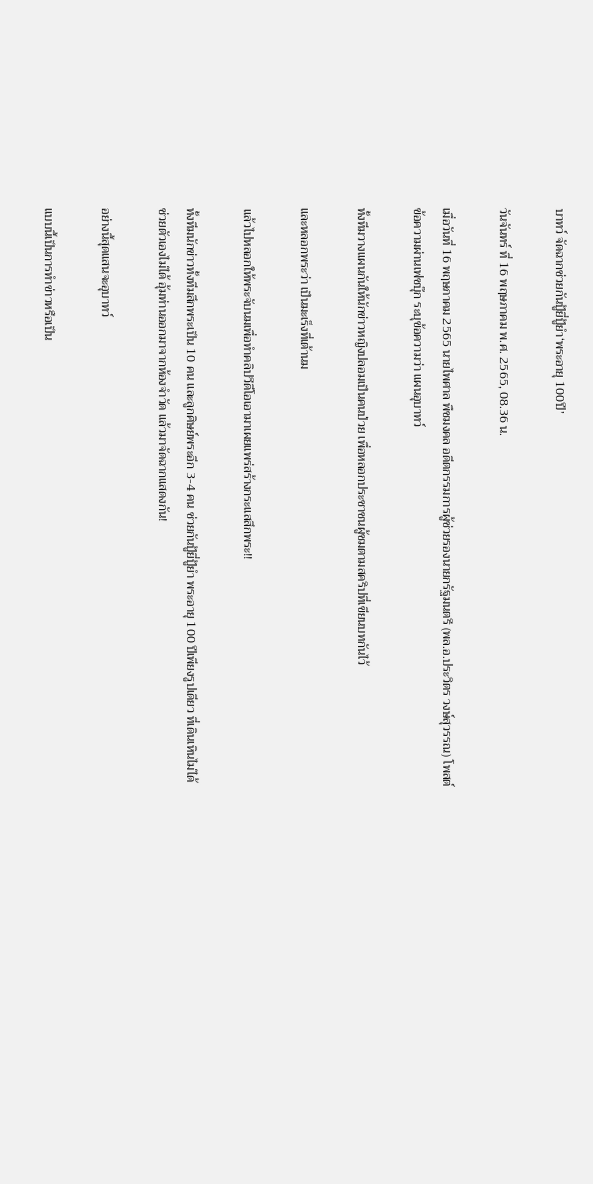บาทว์ จัดฉากช่วยกันปู้ยี่ปู้ยำ‘พระอายุ 100ปี’

วันจันทร์ ที่ 16 พฤษภาคม พ.ศ. 2565, 08.36 น.

เมื่อวันที่ 16 พฤษภาคม 2565 นายไพศาล พืชมงคล อดีตกรรมการผู้ช่วยรองนายกรัฐมนตรี (พล.อ.ประวิตร วงษ์สุวรรณ) โพสต์ข้อความผ่านเฟซบุ๊ก ระบุข้อความว่า แผนอุบาทว์

ทั้งทีมวางแผนกันให้นักข่าวหญิงปลอมเป็นคนป่วย เพื่อหลอกประชาชนผู้ชมตามสคริปที่เขียนบทกันไว้

และหลอกพระว่า เป็นมะเร็งที่เต้านม

แล้วไปหลอกให้พระจับนมเพื่อทำคลิปวีดีโอเอามาเผยแพร่สร้างกระแสสึกพระ!!

ทั้งทีมนักข่าวทั้งทีมสึกพระเป็น 10 คน และลูกศิษย์พระอีก 3-4 คน ช่วยกันปู้ยี่ปู้ยำ พระอายุ 100 ปีเพียงรูปเดียว ที่เดินเหินไม่ได้ ช่วยตัวเองไม่ได้ อุ้มท่านออกมาจากห้องจำวัด แล้วมาจัดฉากแสดงกัน!

อย่างนี้สุดแสนจะอุบาทว์

แบบนี้เป็นการทำข่าวหรือเป็น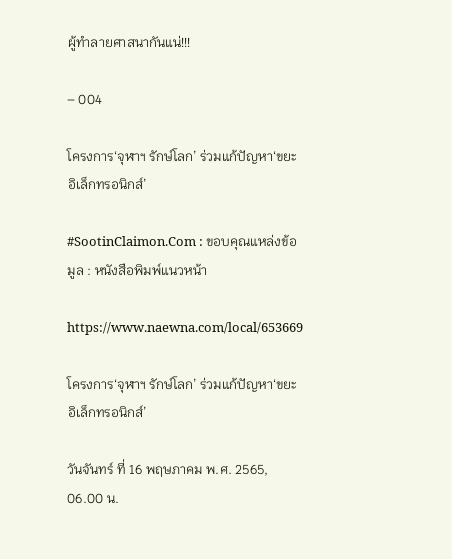ผู้ทำลายศาสนากันแน่!!!

– 004

โครงการ‘จุฬาฯ รักษ์โลก’ ร่วมแก้ปัญหา‘ขยะอิเล็กทรอนิกส์’

#SootinClaimon.Com : ขอบคุณแหล่งข้อมูล : หนังสือพิมพ์แนวหน้า

https://www.naewna.com/local/653669

โครงการ‘จุฬาฯ รักษ์โลก’ ร่วมแก้ปัญหา‘ขยะอิเล็กทรอนิกส์’

วันจันทร์ ที่ 16 พฤษภาคม พ.ศ. 2565, 06.00 น.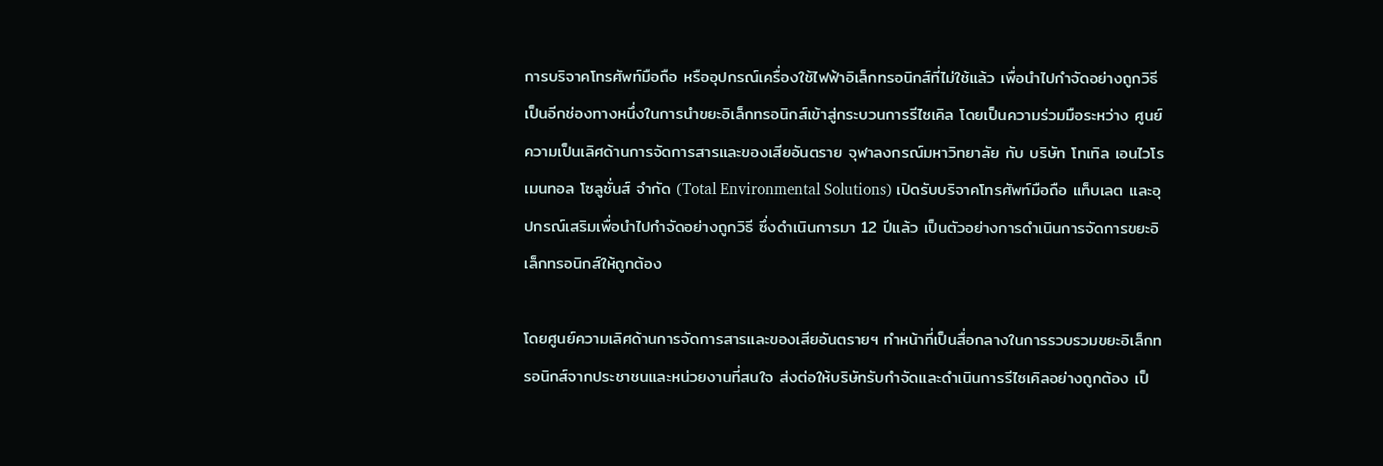การบริจาคโทรศัพท์มือถือ หรืออุปกรณ์เครื่องใช้ไฟฟ้าอิเล็กทรอนิกส์ที่ไม่ใช้แล้ว เพื่อนำไปกำจัดอย่างถูกวิธีเป็นอีกช่องทางหนึ่งในการนำขยะอิเล็กทรอนิกส์เข้าสู่กระบวนการรีไซเคิล โดยเป็นความร่วมมือระหว่าง ศูนย์ความเป็นเลิศด้านการจัดการสารและของเสียอันตราย จุฬาลงกรณ์มหาวิทยาลัย กับ บริษัท โทเทิล เอนไวโรเมนทอล โซลูชั่นส์ จำกัด (Total Environmental Solutions) เปิดรับบริจาคโทรศัพท์มือถือ แท็บเลต และอุปกรณ์เสริมเพื่อนำไปกำจัดอย่างถูกวิธี ซึ่งดำเนินการมา 12 ปีแล้ว เป็นตัวอย่างการดำเนินการจัดการขยะอิเล็กทรอนิกส์ให้ถูกต้อง

โดยศูนย์ความเลิศด้านการจัดการสารและของเสียอันตรายฯ ทำหน้าที่เป็นสื่อกลางในการรวบรวมขยะอิเล็กทรอนิกส์จากประชาชนและหน่วยงานที่สนใจ ส่งต่อให้บริษัทรับกำจัดและดำเนินการรีไซเคิลอย่างถูกต้อง เป็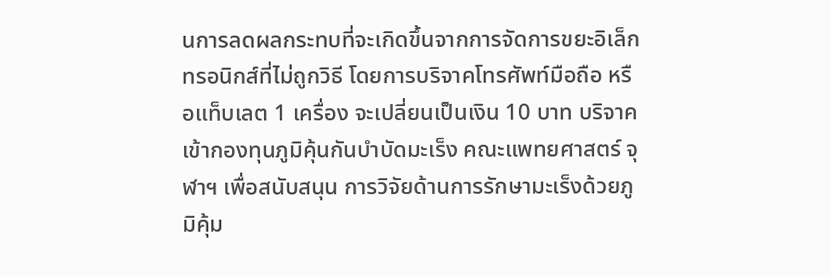นการลดผลกระทบที่จะเกิดขึ้นจากการจัดการขยะอิเล็กทรอนิกส์ที่ไม่ถูกวิธี โดยการบริจาคโทรศัพท์มือถือ หรือแท็บเลต 1 เครื่อง จะเปลี่ยนเป็นเงิน 10 บาท บริจาคเข้ากองทุนภูมิคุ้นกันบำบัดมะเร็ง คณะแพทยศาสตร์ จุฬาฯ เพื่อสนับสนุน การวิจัยด้านการรักษามะเร็งด้วยภูมิคุ้ม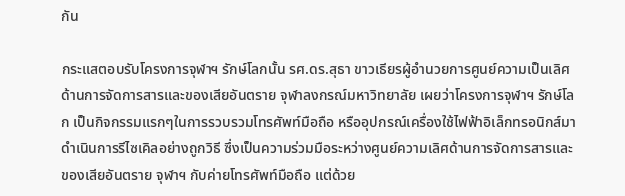กัน

กระแสตอบรับโครงการจุฬาฯ รักษ์โลกนั้น รศ.ดร.สุธา ขาวเธียรผู้อำนวยการศูนย์ความเป็นเลิศด้านการจัดการสารและของเสียอันตราย จุฬาลงกรณ์มหาวิทยาลัย เผยว่าโครงการจุฬาฯ รักษ์โลก เป็นกิจกรรมแรกๆในการรวบรวมโทรศัพท์มือถือ หรืออุปกรณ์เครื่องใช้ไฟฟ้าอิเล็กทรอนิกส์มาดำเนินการรีไซเคิลอย่างถูกวิธี ซึ่งเป็นความร่วมมือระหว่างศูนย์ความเลิศด้านการจัดการสารและของเสียอันตราย จุฬาฯ กับค่ายโทรศัพท์มือถือ แต่ด้วย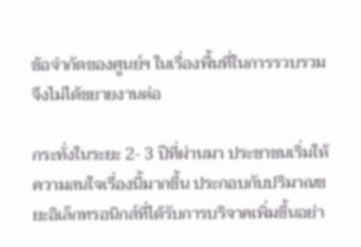ข้อจำกัดของศูนย์ฯ ในเรื่องพื้นที่ในการรวบรวม จึงไม่ได้ขยายงานต่อ

กระทั่งในระยะ 2- 3 ปีที่ผ่านมา ประชาชนเริ่มให้ความสนใจเรื่องนี้มากขึ้น ประกอบกับปริมาณขยะอิเล็กทรอนิกส์ที่ได้รับการบริจาคเพิ่มขึ้นอย่า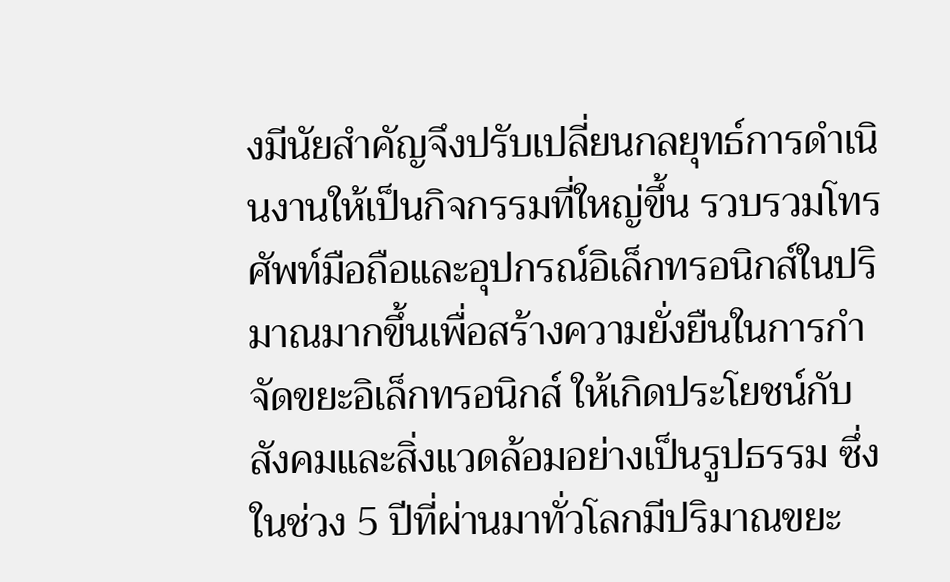งมีนัยสำคัญจึงปรับเปลี่ยนกลยุทธ์การดำเนินงานให้เป็นกิจกรรมที่ใหญ่ขึ้น รวบรวมโทรศัพท์มือถือและอุปกรณ์อิเล็กทรอนิกส์ในปริมาณมากขึ้นเพื่อสร้างความยั่งยืนในการกำจัดขยะอิเล็กทรอนิกส์ ให้เกิดประโยชน์กับสังคมและสิ่งแวดล้อมอย่างเป็นรูปธรรม ซึ่งในช่วง 5 ปีที่ผ่านมาทั่วโลกมีปริมาณขยะ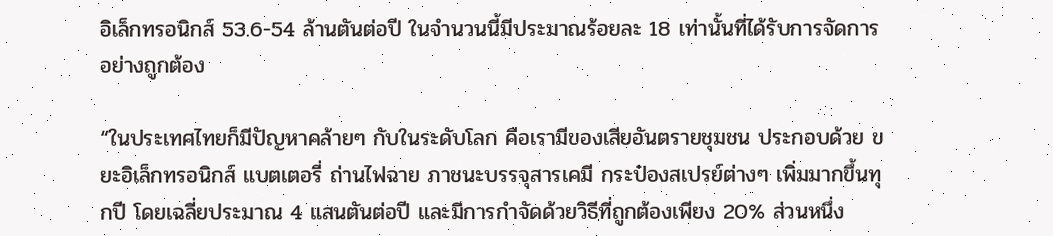อิเล็กทรอนิกส์ 53.6-54 ล้านตันต่อปี ในจำนวนนี้มีประมาณร้อยละ 18 เท่านั้นที่ได้รับการจัดการอย่างถูกต้อง

“ในประเทศไทยก็มีปัญหาคล้ายๆ กับในระดับโลก คือเรามีของเสียอันตรายชุมชน ประกอบด้วย ขยะอิเล็กทรอนิกส์ แบตเตอรี่ ถ่านไฟฉาย ภาชนะบรรจุสารเคมี กระป๋องสเปรย์ต่างๆ เพิ่มมากขึ้นทุกปี โดยเฉลี่ยประมาณ 4 แสนตันต่อปี และมีการกำจัดด้วยวิธีที่ถูกต้องเพียง 20% ส่วนหนึ่ง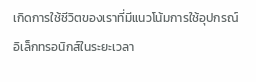เกิดการใช้ชีวิตของเราที่มีแนวโน้มการใช้อุปกรณ์อิเล็กทรอนิกส์ในระยะเวลา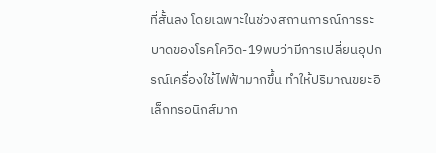ที่สั้นลง โดยเฉพาะในช่วงสถานการณ์การระบาดของโรคโควิด-19พบว่ามีการเปลี่ยนอุปกรณ์เครื่องใช้ไฟฟ้ามากขึ้น ทำให้ปริมาณขยะอิเล็กทรอนิกส์มาก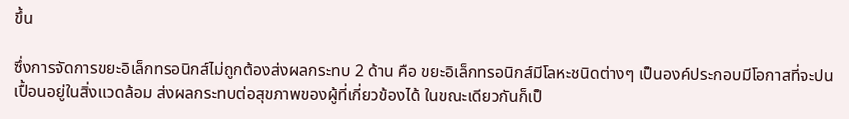ขึ้น

ซึ่งการจัดการขยะอิเล็กทรอนิกส์ไม่ถูกต้องส่งผลกระทบ 2 ด้าน คือ ขยะอิเล็กทรอนิกส์มีโลหะชนิดต่างๆ เป็นองค์ประกอบมีโอกาสที่จะปนเปื้อนอยู่ในสิ่งแวดล้อม ส่งผลกระทบต่อสุขภาพของผู้ที่เกี่ยวข้องได้ ในขณะเดียวกันก็เป็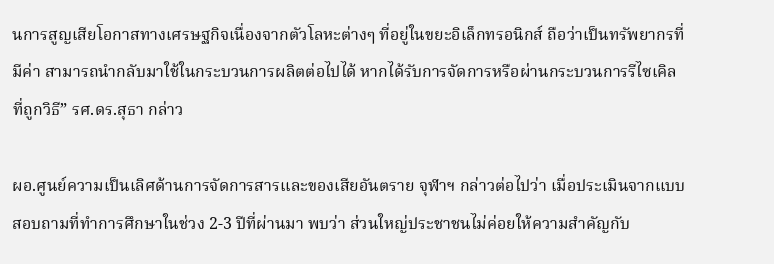นการสูญเสียโอกาสทางเศรษฐกิจเนื่องจากตัวโลหะต่างๆ ที่อยู่ในขยะอิเล็กทรอนิกส์ ถือว่าเป็นทรัพยากรที่มีค่า สามารถนำกลับมาใช้ในกระบวนการผลิตต่อไปได้ หากได้รับการจัดการหรือผ่านกระบวนการรีไซเคิลที่ถูกวิธี” รศ.ดร.สุธา กล่าว

ผอ.ศูนย์ความเป็นเลิศด้านการจัดการสารและของเสียอันตราย จุฬาฯ กล่าวต่อไปว่า เมื่อประเมินจากแบบสอบถามที่ทำการศึกษาในช่วง 2-3 ปีที่ผ่านมา พบว่า ส่วนใหญ่ประชาชนไม่ค่อยให้ความสำคัญกับ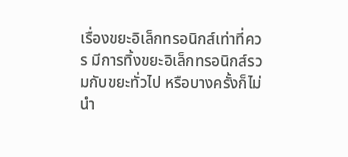เรื่องขยะอิเล็กทรอนิกส์เท่าที่ควร มีการทิ้งขยะอิเล็กทรอนิกส์รวมกับขยะทั่วไป หรือบางครั้งก็ไม่นำ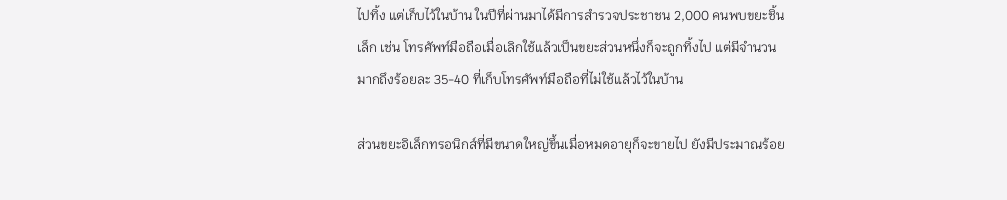ไปทิ้ง แต่เก็บไว้ในบ้าน ในปีที่ผ่านมาได้มีการสำรวจประชาชน 2,000 คนพบขยะชิ้นเล็ก เช่น โทรศัพท์มือถือเมื่อเลิกใช้แล้วเป็นขยะส่วนหนึ่งก็จะถูกทิ้งไป แต่มีจำนวนมากถึงร้อยละ 35-40 ที่เก็บโทรศัพท์มือถือที่ไม่ใช้แล้วไว้ในบ้าน

ส่วนขยะอิเล็กทรอนิกส์ที่มีขนาดใหญ่ขึ้นเมื่อหมดอายุก็จะขายไป ยังมีประมาณร้อย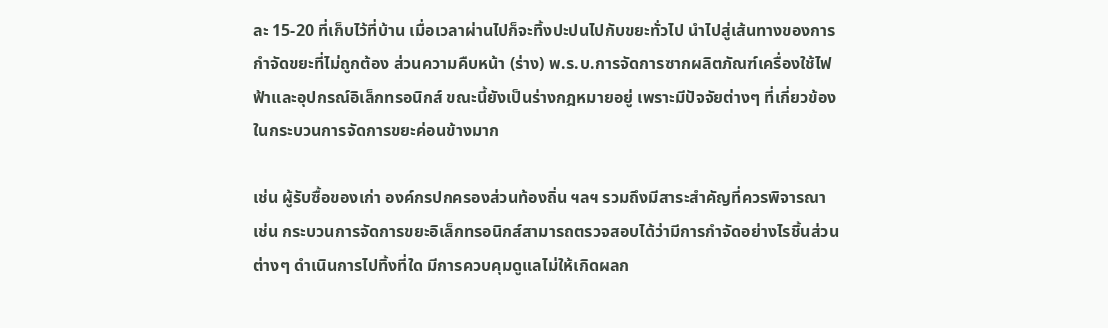ละ 15-20 ที่เก็บไว้ที่บ้าน เมื่อเวลาผ่านไปก็จะทิ้งปะปนไปกับขยะทั่วไป นำไปสู่เส้นทางของการกำจัดขยะที่ไม่ถูกต้อง ส่วนความคืบหน้า (ร่าง) พ.ร.บ.การจัดการซากผลิตภัณฑ์เครื่องใช้ไฟฟ้าและอุปกรณ์อิเล็กทรอนิกส์ ขณะนี้ยังเป็นร่างกฎหมายอยู่ เพราะมีปัจจัยต่างๆ ที่เกี่ยวข้องในกระบวนการจัดการขยะค่อนข้างมาก

เช่น ผู้รับซื้อของเก่า องค์กรปกครองส่วนท้องถิ่น ฯลฯ รวมถึงมีสาระสำคัญที่ควรพิจารณา เช่น กระบวนการจัดการขยะอิเล็กทรอนิกส์สามารถตรวจสอบได้ว่ามีการกำจัดอย่างไรชิ้นส่วนต่างๆ ดำเนินการไปทิ้งที่ใด มีการควบคุมดูแลไม่ให้เกิดผลก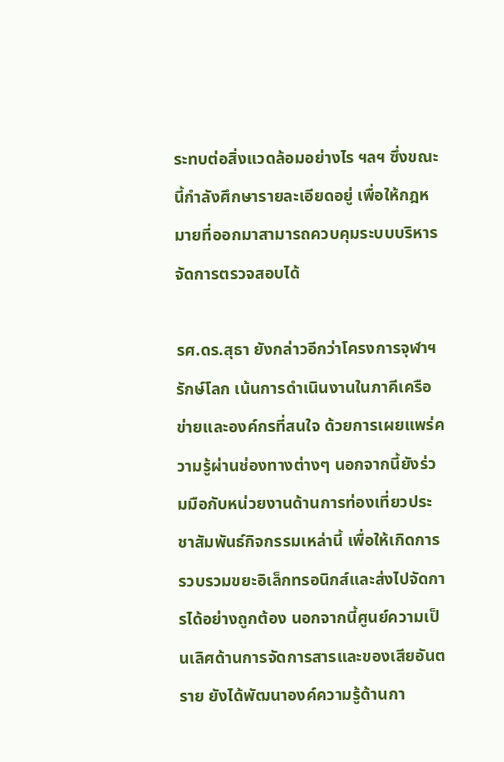ระทบต่อสิ่งแวดล้อมอย่างไร ฯลฯ ซึ่งขณะนี้กำลังศึกษารายละเอียดอยู่ เพื่อให้กฎหมายที่ออกมาสามารถควบคุมระบบบริหารจัดการตรวจสอบได้

รศ.ดร.สุธา ยังกล่าวอีกว่าโครงการจุฬาฯ รักษ์โลก เน้นการดำเนินงานในภาคีเครือข่ายและองค์กรที่สนใจ ด้วยการเผยแพร่ความรู้ผ่านช่องทางต่างๆ นอกจากนี้ยังร่วมมือกับหน่วยงานด้านการท่องเที่ยวประชาสัมพันธ์กิจกรรมเหล่านี้ เพื่อให้เกิดการรวบรวมขยะอิเล็กทรอนิกส์และส่งไปจัดการได้อย่างถูกต้อง นอกจากนี้ศูนย์ความเป็นเลิศด้านการจัดการสารและของเสียอันตราย ยังได้พัฒนาองค์ความรู้ด้านกา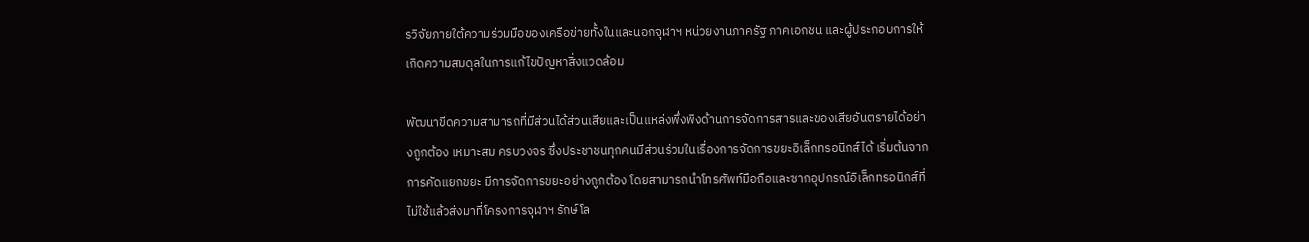รวิจัยภายใต้ความร่วมมือของเครือข่ายทั้งในและนอกจุฬาฯ หน่วยงานภาครัฐ ภาคเอกชน และผู้ประกอบการให้เกิดความสมดุลในการแก้ไขปัญหาสิ่งแวดล้อม

พัฒนาขีดความสามารถที่มีส่วนได้ส่วนเสียและเป็นแหล่งพึ่งพิงด้านการจัดการสารและของเสียอันตรายได้อย่างถูกต้อง เหมาะสม ครบวงจร ซึ่งประชาชนทุกคนมีส่วนร่วมในเรื่องการจัดการขยะอิเล็กทรอนิกส์ได้ เริ่มต้นจากการคัดแยกขยะ มีการจัดการขยะอย่างถูกต้อง โดยสามารถนำโทรศัพท์มือถือและซากอุปกรณ์อิเล็กทรอนิกส์ที่ไม่ใช้แล้วส่งมาที่โครงการจุฬาฯ รักษ์โล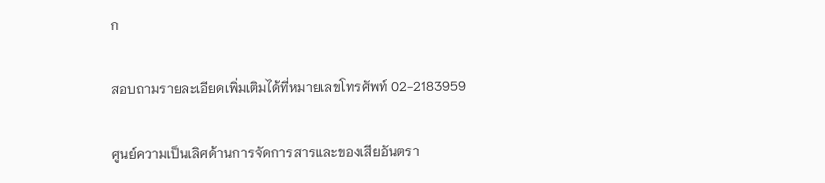ก

สอบถามรายละเอียดเพิ่มเติมได้ที่หมายเลขโทรศัพท์ 02-2183959

ศูนย์ความเป็นเลิศด้านการจัดการสารและของเสียอันตรา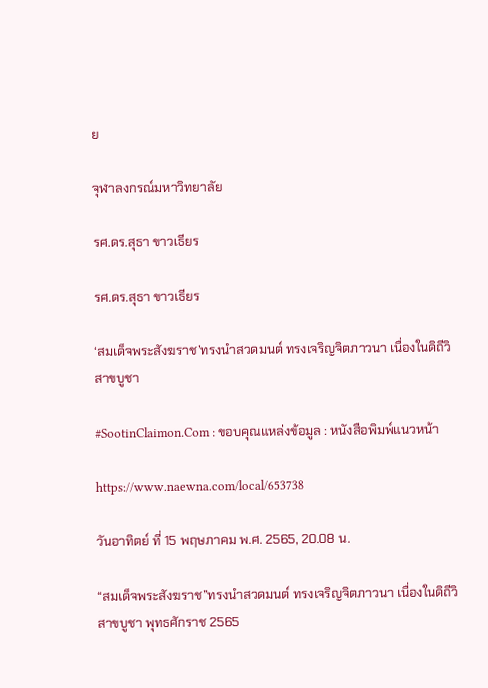ย

จุฬาลงกรณ์มหาวิทยาลัย

รศ.ดร.สุธา ขาวเธียร

รศ.ดร.สุธา ขาวเธียร

‘สมเด็จพระสังฆราช’ทรงนำสวดมนต์ ทรงเจริญจิตภาวนา เนื่องในดิถีวิสาขบูชา

#SootinClaimon.Com : ขอบคุณแหล่งข้อมูล : หนังสือพิมพ์แนวหน้า

https://www.naewna.com/local/653738

วันอาทิตย์ ที่ 15 พฤษภาคม พ.ศ. 2565, 20.08 น.

“สมเด็จพระสังฆราช”ทรงนำสวดมนต์ ทรงเจริญจิตภาวนา เนื่องในดิถีวิสาขบูชา พุทธศักราช 2565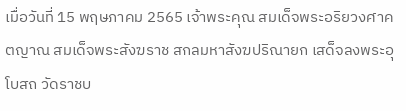เมื่อวันที่ 15 พฤษภาคม 2565 เจ้าพระคุณ สมเด็จพระอริยวงศาคตญาณ สมเด็จพระสังฆราช สกลมหาสังฆปริณายก เสด็จลงพระอุโบสถ วัดราชบ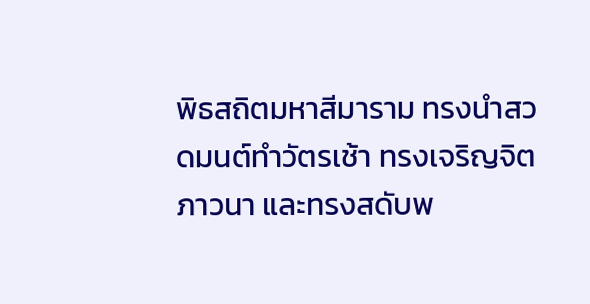พิธสถิตมหาสีมาราม ทรงนำสวดมนต์ทำวัตรเช้า ทรงเจริญจิตภาวนา และทรงสดับพ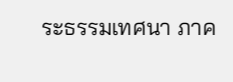ระธรรมเทศนา ภาค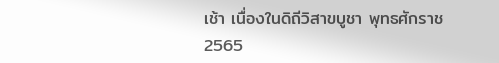เช้า เนื่องในดิถีวิสาขบูชา พุทธศักราช 2565